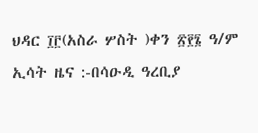ህዳር ፲፫(አስራ ሦስት )ቀን ፳፻፮ ዓ/ም ኢሳት ዜና :-በሳዑዲ ዓረቢያ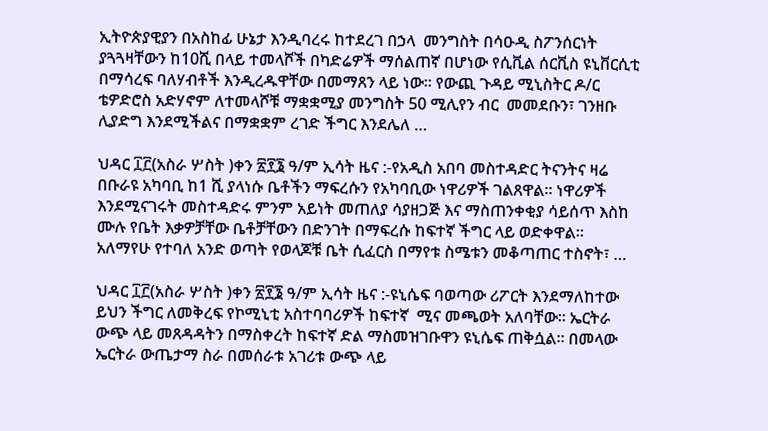ኢትዮጵያዊያን በአስከፊ ሁኔታ እንዲባረሩ ከተደረገ በኃላ  መንግስት በሳዑዲ ስፖንሰርነት ያጓጓዛቸውን ከ10ሺ በላይ ተመላሾች በካድሬዎች ማሰልጠኛ በሆነው የሲቪል ሰርቪስ ዩኒቨርሲቲ በማሳረፍ ባለሃብቶች እንዲረዱዋቸው በመማጸን ላይ ነው። የውጪ ጉዳይ ሚኒስትር ዶ/ር ቴዎድሮስ አድሃኖም ለተመላሾቹ ማቋቋሚያ መንግስት 50 ሚሊየን ብር  መመደቡን፣ ገንዘቡ ሊያድግ እንደሚችልና በማቋቋም ረገድ ችግር እንደሌለ …

ህዳር ፲፫(አስራ ሦስት )ቀን ፳፻፮ ዓ/ም ኢሳት ዜና :-የአዲስ አበባ መስተዳድር ትናንትና ዛሬ በቡራዩ አካባቢ ከ1 ሺ ያላነሱ ቤቶችን ማፍረሱን የአካባቢው ነዋሪዎች ገልጸዋል። ነዋሪዎች እንደሚናገሩት መስተዳድሩ ምንም አይነት መጠለያ ሳያዘጋጅ እና ማስጠንቀቂያ ሳይሰጥ እስከ ሙሉ የቤት እቃዎቻቸው ቤቶቻቸውን በድንገት በማፍረሱ ከፍተኛ ችግር ላይ ወድቀዋል። አለማየሁ የተባለ አንድ ወጣት የወላጆቹ ቤት ሲፈርስ በማየቱ ስሜቱን መቆጣጠር ተስኖት፣ …

ህዳር ፲፫(አስራ ሦስት )ቀን ፳፻፮ ዓ/ም ኢሳት ዜና :-ዩኒሴፍ ባወጣው ሪፖርት እንደማለከተው ይህን ችግር ለመቅረፍ የኮሚኒቲ አስተባባሪዎች ከፍተኛ  ሚና መጫወት አለባቸው። ኤርትራ ውጭ ላይ መጸዳዳትን በማስቀረት ከፍተኛ ድል ማስመዝገቡዋን ዩኒሴፍ ጠቅሷል። በመላው ኤርትራ ውጤታማ ስራ በመሰራቱ አገሪቱ ውጭ ላይ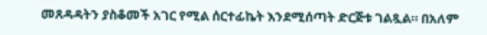መጸዳዳትን ያስቆመች አገር የሚል ሰርተፊኬት እንደሚሰጣት ድርጅቱ ገልጿል። በአለም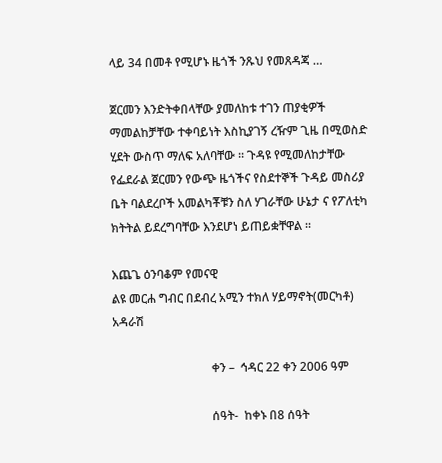ላይ 34 በመቶ የሚሆኑ ዜጎች ንጹህ የመጸዳጃ …

ጀርመን እንድትቀበላቸው ያመለከቱ ተገን ጠያቂዎች ማመልከቻቸው ተቀባይነት እስኪያገኝ ረዥም ጊዜ በሚወስድ ሂደት ውስጥ ማለፍ አለባቸው ። ጉዳዩ የሚመለከታቸው የፌደራል ጀርመን የውጭ ዜጎችና የስደተኞች ጉዳይ መስሪያ ቤት ባልደረቦች አመልካቾቹን ስለ ሃገራቸው ሁኔታ ና የፖለቲካ ክትትል ይደረግባቸው እንደሆነ ይጠይቋቸዋል ።

እጨጌ ዕንባቆም የመናዊ
ልዩ መርሐ ግብር በደብረ አሚን ተክለ ሃይማኖት(መርካቶ) አዳራሽ

                                 ቀን –  ኅዳር 22 ቀን 2006 ዓም

                                 ሰዓት-  ከቀኑ በ8 ሰዓት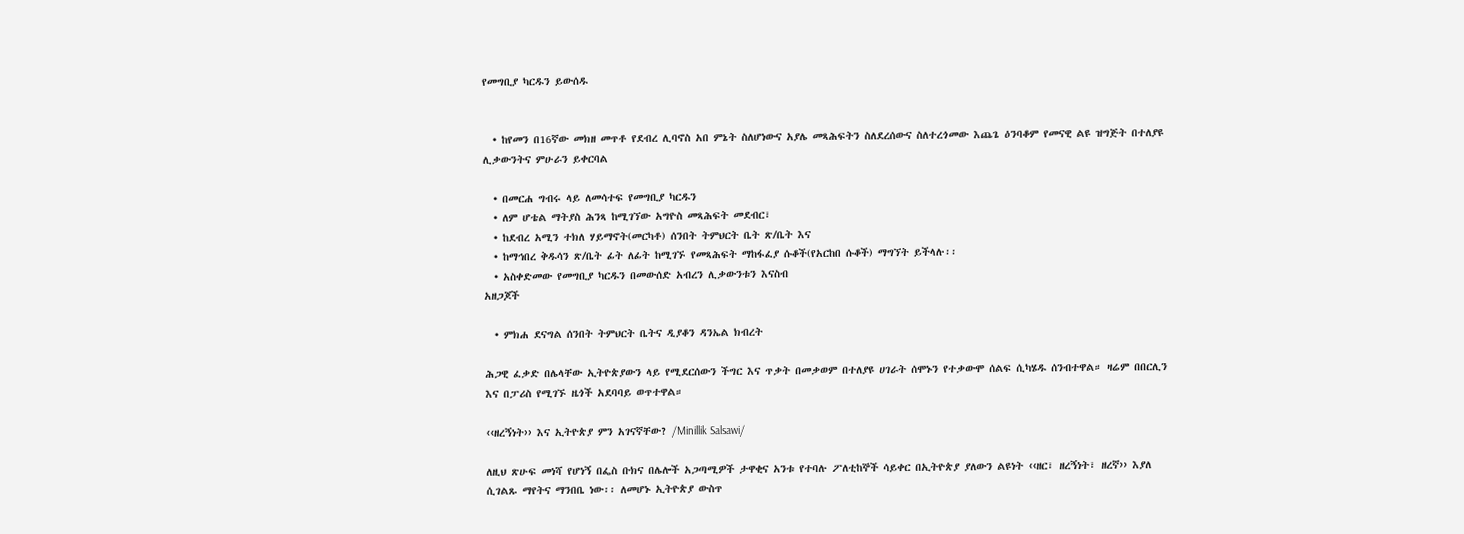የመግቢያ ካርዱን ይውሰዱ


  • ከየመን በ16ኛው መክዘ መጥቶ የደብረ ሊባኖስ አበ ምኔት ስለሆነውና አያሌ መጻሕፍትን ስለደረሰውና ስለተረጎመው እጨጌ ዕንባቆም የመናዊ ልዩ ዝግጅት በተለያዩ ሊቃውንትና ምሁራን ይቀርባል

  • በመርሐ ግብሩ ላይ ለመሳተፍ የመግቢያ ካርዱን
  • ለም ሆቴል ማትያስ ሕንጻ ከሚገኘው አግዮስ መጻሕፍት መደብር፣
  • ከደብረ አሚን ተክለ ሃይማኖት(መርካቶ) ሰንበት ትምህርት ቤት ጽ/ቤት እና
  • ከማኅበረ ቅዱሳን ጽ/ቤት ፊት ለፊት ከሚገኙ የመጻሕፍት ማከፋፈያ ሱቆች(የአርከበ ሱቆች) ማግኘት ይችላሉ፡፡
  • አስቀድመው የመግቢያ ካርዱን በመውሰድ አብረን ሊቃውንቱን እናስብ
አዘጋጆች

  • ምክሐ ደናግል ሰንበት ትምህርት ቤትና ዲያቆን ዳንኤል ክብረት

ሕጋዊ ፈቃድ በሌላቸው ኢትዮጵያውን ላይ የሚደርሰውን ችግር እና ጥቃት በመቃወም በተለያዩ ሀገራት ሰሞኑን የተቃውሞ ሰልፍ ሲካሄዱ ሰንብተዋል። ዛሬም በበርሊን እና በፓሪስ የሚገኙ ዜጎች አደባባይ ወጥተዋል።

‹‹ዘረኝነት›› እና ኢትዮጵያ ምን አገናኛቸው? /Minillik Salsawi/

ለዚህ ጽሁፍ መነሻ የሆነኝ በፌስ ቡክና በሌሎች አጋጣሚዎች ታዋቂና አንቱ የተባሉ ፖለቲከኞች ሳይቀር በኢትዮጵያ ያለውን ልዩነት ‹‹ዘር፣ ዘረኝነት፣ ዘረኛ›› እያለ ሲገልጹ ማየትና ማንበቤ ነው፡፡ ለመሆኑ ኢትዮጵያ ውስጥ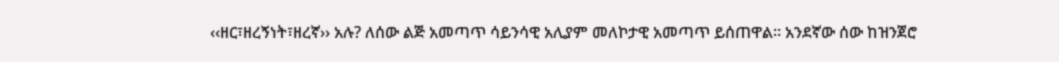‹‹ዘር፣ዘረኝነት፣ዘረኛ›› አሉ? ለሰው ልጅ አመጣጥ ሳይንሳዊ አሊያም መለኮታዊ አመጣጥ ይሰጠዋል፡፡ አንደኛው ሰው ከዝንጀሮ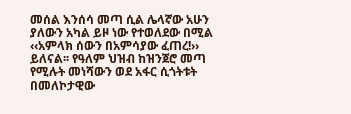መሰል እንሰሳ መጣ ሲል ሌላኛው አሁን ያለውን አካል ይዞ ነው የተወለደው በሚል ‹‹አምላክ ሰውን በአምሳያው ፈጠረ!›› ይለናል፡፡ የዓለም ህዝብ ከዝንጀሮ መጣ የሚሉት መነሻውን ወደ አፋር ሲጎትቱት በመለኮታዊው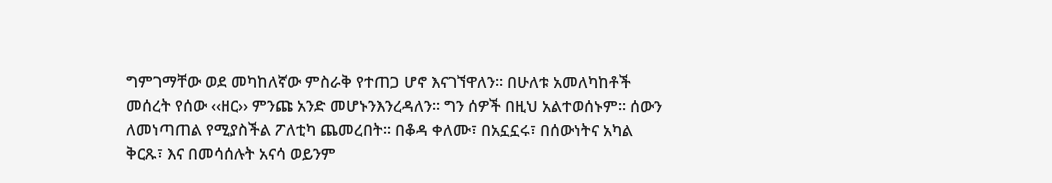ግምገማቸው ወደ መካከለኛው ምስራቅ የተጠጋ ሆኖ እናገኘዋለን፡፡ በሁለቱ አመለካከቶች መሰረት የሰው ‹‹ዘር›› ምንጩ አንድ መሆኑንእንረዳለን፡፡ ግን ሰዎች በዚህ አልተወሰኑም፡፡ ሰውን ለመነጣጠል የሚያስችል ፖለቲካ ጨመረበት፡፡ በቆዳ ቀለሙ፣ በአኗኗሩ፣ በሰውነትና አካል ቅርጹ፣ እና በመሳሰሉት አናሳ ወይንም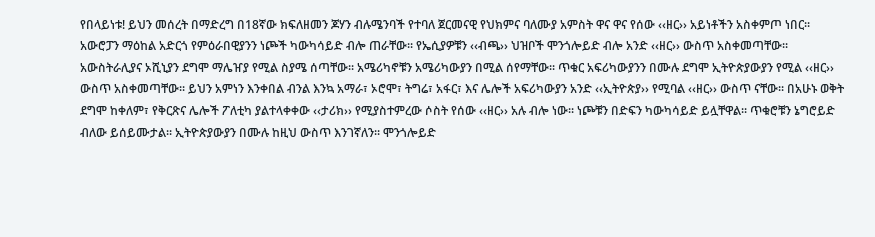የበላይነቱ! ይህን መሰረት በማድረግ በ18ኛው ክፍለዘመን ጆሃን ብሉሜንባች የተባለ ጀርመናዊ የህክምና ባለሙያ አምስት ዋና ዋና የሰው ‹‹ዘር›› አይነቶችን አስቀምጦ ነበር፡፡ አውሮፓን ማዕከል አድርጎ የምዕራበዊያንን ነጮች ካውካሳይድ ብሎ ጠራቸው፡፡ የኤሲያዎቹን ‹‹ብጫ›› ህዝቦች ሞንጎሎይድ ብሎ አንድ ‹‹ዘር›› ውስጥ አስቀመጣቸው፡፡ አውስትራሊያና ኦሺኒያን ደግሞ ማሌዠያ የሚል ስያሜ ሰጣቸው፡፡ አሜሪካኖቹን አሜሪካውያን በሚል ሰየማቸው፡፡ ጥቁር አፍሪካውያንን በሙሉ ደግሞ ኢትዮጵያውያን የሚል ‹‹ዘር›› ውስጥ አስቀመጣቸው፡፡ ይህን አምነን እንቀበል ብንል እንኳ አማራ፣ ኦሮሞ፣ ትግሬ፣ አፋር፣ እና ሌሎች አፍሪካውያን አንድ ‹‹ኢትዮጵያ›› የሚባል ‹‹ዘር›› ውስጥ ናቸው፡፡ በአሁኑ ወቅት ደግሞ ከቀለም፣ የቅርጽና ሌሎች ፖለቲካ ያልተላቀቀው ‹‹ታሪክ›› የሚያስተምረው ሶስት የሰው ‹‹ዘር›› አሉ ብሎ ነው፡፡ ነጮቹን በድፍን ካውካሳይድ ይሏቸዋል፡፡ ጥቁሮቹን ኔግሮይድ ብለው ይሰይሙታል፡፡ ኢትዮጵያውያን በሙሉ ከዚህ ውስጥ እንገኛለን፡፡ ሞንጎሎይድ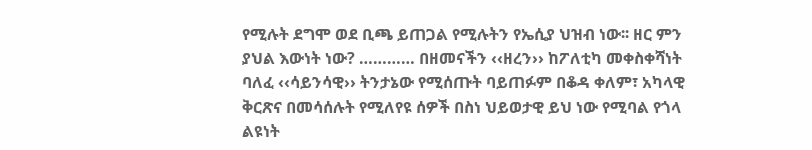የሚሉት ደግሞ ወደ ቢጫ ይጠጋል የሚሉትን የኤሲያ ህዝብ ነው፡፡ ዘር ምን ያህል እውነት ነው? ………… በዘመናችን ‹‹ዘረን›› ከፖለቲካ መቀስቀሻነት ባለፈ ‹‹ሳይንሳዊ›› ትንታኔው የሚሰጡት ባይጠፉም በቆዳ ቀለም፣ አካላዊ ቅርጽና በመሳሰሉት የሚለየዩ ሰዎች በስነ ህይወታዊ ይህ ነው የሚባል የጎላ ልዩነት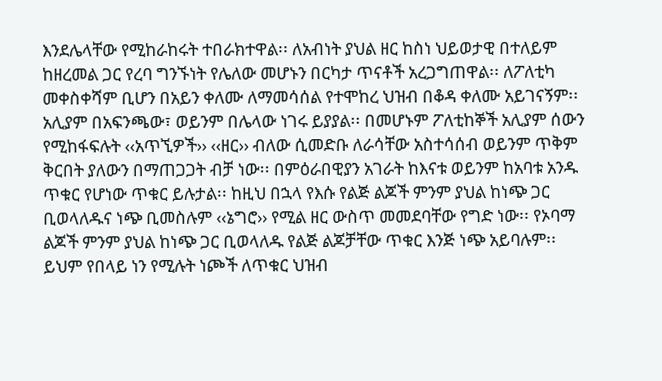እንደሌላቸው የሚከራከሩት ተበራክተዋል፡፡ ለአብነት ያህል ዘር ከስነ ህይወታዊ በተለይም ከዘረመል ጋር የረባ ግንኙነት የሌለው መሆኑን በርካታ ጥናቶች አረጋግጠዋል፡፡ ለፖለቲካ መቀስቀሻም ቢሆን በአይን ቀለሙ ለማመሳሰል የተሞከረ ህዝብ በቆዳ ቀለሙ አይገናኝም፡፡ አሊያም በአፍንጫው፣ ወይንም በሌላው ነገሩ ይያያል፡፡ በመሆኑም ፖለቲከኞች አሊያም ሰውን የሚከፋፍሉት ‹‹አጥኚዎች›› ‹‹ዘር›› ብለው ሲመድቡ ለራሳቸው አስተሳሰብ ወይንም ጥቅም ቅርበት ያለውን በማጠጋጋት ብቻ ነው፡፡ በምዕራበዊያን አገራት ከእናቱ ወይንም ከአባቱ አንዱ ጥቁር የሆነው ጥቁር ይሉታል፡፡ ከዚህ በኋላ የእሱ የልጅ ልጆች ምንም ያህል ከነጭ ጋር ቢወላለዱና ነጭ ቢመስሉም ‹‹ኔግሮ›› የሚል ዘር ውስጥ መመደባቸው የግድ ነው፡፡ የኦባማ ልጆች ምንም ያህል ከነጭ ጋር ቢወላለዱ የልጅ ልጆቻቸው ጥቁር እንጅ ነጭ አይባሉም፡፡ ይህም የበላይ ነን የሚሉት ነጮች ለጥቁር ህዝብ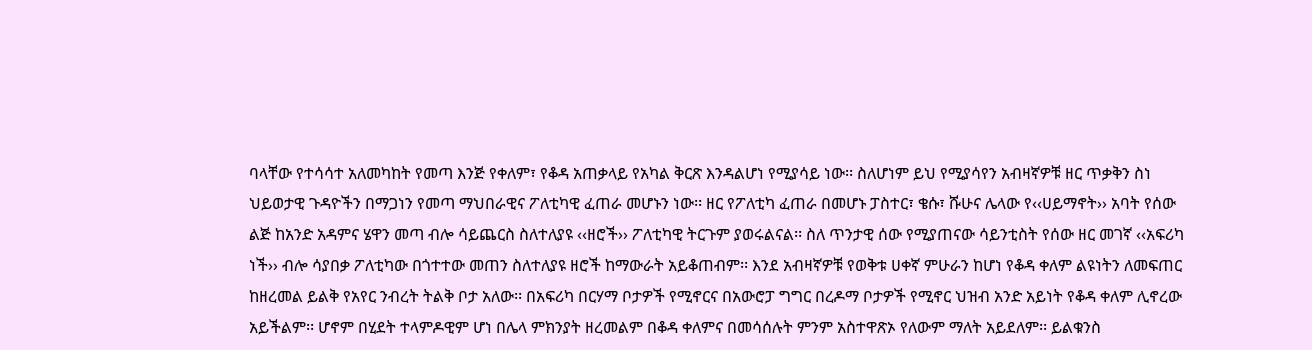ባላቸው የተሳሳተ አለመካከት የመጣ እንጅ የቀለም፣ የቆዳ አጠቃላይ የአካል ቅርጽ እንዳልሆነ የሚያሳይ ነው፡፡ ስለሆነም ይህ የሚያሳየን አብዛኛዎቹ ዘር ጥቃቅን ስነ ህይወታዊ ጉዳዮችን በማጋነን የመጣ ማህበራዊና ፖለቲካዊ ፈጠራ መሆኑን ነው፡፡ ዘር የፖለቲካ ፈጠራ በመሆኑ ፓስተር፣ ቄሱ፣ ሹሁና ሌላው የ‹‹ሀይማኖት›› አባት የሰው ልጅ ከአንድ አዳምና ሄዋን መጣ ብሎ ሳይጨርስ ስለተለያዩ ‹‹ዘሮች›› ፖለቲካዊ ትርጉም ያወሩልናል፡፡ ስለ ጥንታዊ ሰው የሚያጠናው ሳይንቲስት የሰው ዘር መገኛ ‹‹አፍሪካ ነች›› ብሎ ሳያበቃ ፖለቲካው በጎተተው መጠን ስለተለያዩ ዘሮች ከማውራት አይቆጠብም፡፡ እንደ አብዛኛዎቹ የወቅቱ ሀቀኛ ምሁራን ከሆነ የቆዳ ቀለም ልዩነትን ለመፍጠር ከዘረመል ይልቅ የአየር ንብረት ትልቅ ቦታ አለው፡፡ በአፍሪካ በርሃማ ቦታዎች የሚኖርና በአውሮፓ ግግር በረዶማ ቦታዎች የሚኖር ህዝብ አንድ አይነት የቆዳ ቀለም ሊኖረው አይችልም፡፡ ሆኖም በሂደት ተላምዶዊም ሆነ በሌላ ምክንያት ዘረመልም በቆዳ ቀለምና በመሳሰሉት ምንም አስተዋጽኦ የለውም ማለት አይደለም፡፡ ይልቁንስ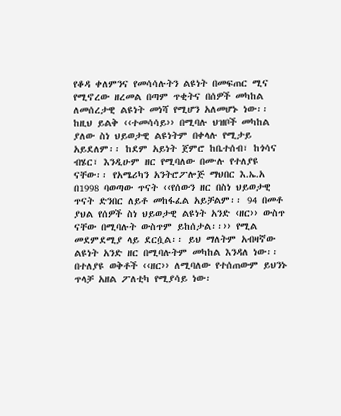የቆዳ ቀለምንና የመሳሳሉትን ልዩነት በመፍጠር ሚና የሚኖረው ዘረመል በጣም ጥቂትና በሰዎች መካከል ለመሰረታዊ ልዩነት መነሻ የሚሆን አለመሆኑ ነው፡፡ ከዚህ ይልቅ ‹‹ተመሳሳይ›› በሚባሉ ህዝቦች መካከል ያለው ስነ ህይወታዊ ልዩነትም በቀላሉ የሚታይ አይደለም፡፡ ከደም አይነት ጀምሮ ከቤተሰብ፣ ከጎሳና ብሄር፣ እንዲሁም ዘር የሚባለው በሙሉ የተለያዩ ናቸው፡፡ የአሜሪካን አንትሮፖሎጅ ማህበር እ.ኤ.አ በ1998 ባወጣው ጥናት ‹‹የሰውን ዘር በስነ ህይወታዊ ጥናት ድንበር ለይቶ መከፋፈል አይቻልም፡፡ 94 በመቶ ያህል የሰዎች ስነ ህይወታዊ ልዩነት አንድ ‹ዘር›› ውስጥ ናቸው በሚባሉት ውስጥም ይከሰታል፡፡›› የሚል መደምደሚያ ላይ ደርሷል፡፡ ይህ ማለትም አብዛኛው ልዩነት አንድ ዘር በሚባሉትም መካከል እንዳለ ነው፡፡ በተለያዩ ወቅቶች ‹‹ዘር›› ለሚባለው የተሰጠውም ይህንኑ ጥላቻ አዘል ፖለቲካ የሚያሳይ ነው፡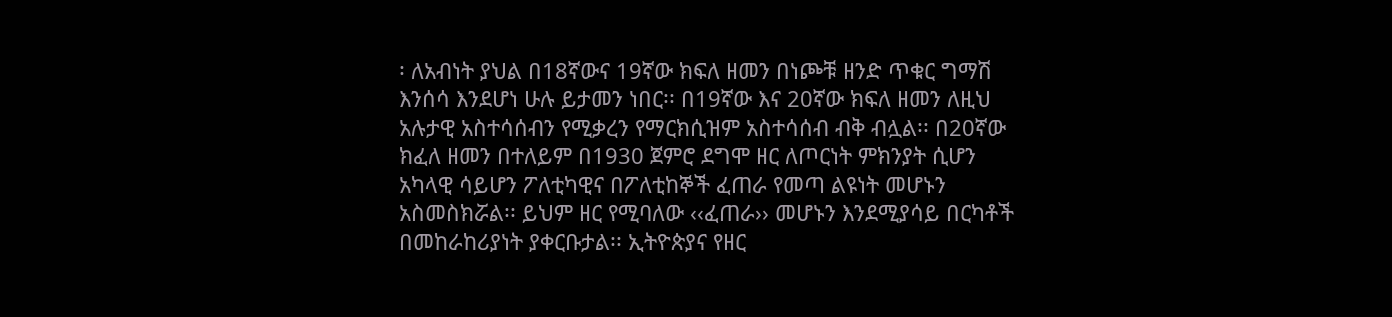፡ ለአብነት ያህል በ18ኛውና 19ኛው ክፍለ ዘመን በነጮቹ ዘንድ ጥቁር ግማሽ እንሰሳ እንደሆነ ሁሉ ይታመን ነበር፡፡ በ19ኛው እና 20ኛው ክፍለ ዘመን ለዚህ አሉታዊ አስተሳሰብን የሚቃረን የማርክሲዝም አስተሳሰብ ብቅ ብሏል፡፡ በ20ኛው ክፈለ ዘመን በተለይም በ1930 ጀምሮ ደግሞ ዘር ለጦርነት ምክንያት ሲሆን አካላዊ ሳይሆን ፖለቲካዊና በፖለቲከኞች ፈጠራ የመጣ ልዩነት መሆኑን አስመስክሯል፡፡ ይህም ዘር የሚባለው ‹‹ፈጠራ›› መሆኑን እንደሚያሳይ በርካቶች በመከራከሪያነት ያቀርቡታል፡፡ ኢትዮጵያና የዘር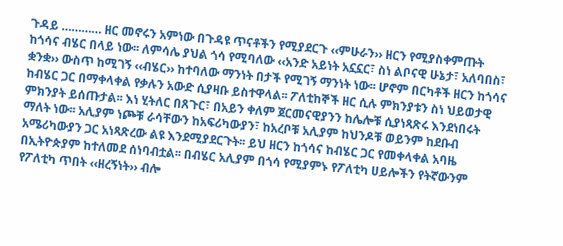ጉዳይ ………… ዘር መኖሩን አምነው በጉዳዩ ጥናቶችን የሚያደርጉ ‹‹ምሁራን›› ዘርን የሚያስቀምጡት ከጎሳና ብሄር በላይ ነው፡፡ ለምሳሌ ያህል ጎሳ የሚባለው ‹‹አንድ አይነት አኗኗር፣ ስነ ልቦናዊ ሁኔታ፣ አለባበስ፣ ቋንቋ›› ውስጥ ከሚገኝ ‹‹ብሄር›› ከተባለው ማንነት በታች የሚገኝ ማንነት ነው፡፡ ሆኖም በርካቶች ዘርን ከጎሳና ከብሄር ጋር በማቀላቀል የቃሉን አውድ ሲያዛቡ ይስተዋላል፡፡ ፖለቲከኞች ዘር ሲሉ ምክንያቱን ስነ ህይወታዊ ምክንያት ይሰጡታል፡፡ እነ ሂትለር በጸጉር፣ በአይን ቀለም ጀርመናዊያንን ከሌሎቹ ሲያነጻጽሩ እንደነበሩት ማለት ነው፡፡ አሊያም ነጮቹ ራሳቸውን ከአፍሪካውያን፣ ከአረቦቹ አሊያም ከህንዶቹ ወይንም ከደቡብ አሜሪካውያን ጋር አነጻጽረው ልዩ እንደሚያደርጉት፡፡ ይህ ዘርን ከጎሳና ከብሄር ጋር የመቀላቀል አባዜ በኢትዮጵያም ከተለመደ ሰነባብቷል፡፡ በብሄር አሊያም በጎሳ የሚያምኑ የፖለቲካ ሀይሎችን የትኛውንም የፖለቲካ ጥበት ‹‹ዘረኝነት›› ብሎ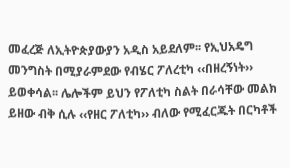መፈረጅ ለኢትዮጵያውያን አዲስ አይደለም፡፡ የኢህአዴግ መንግስት በሚያራምደው የብሄር ፖለረቲካ ‹‹በዘረኝነት›› ይወቀሳል፡፡ ሌሎችም ይህን የፖለቲካ ስልት በራሳቸው መልክ ይዘው ብቅ ሲሉ ‹‹የዘር ፖለቲካ›› ብለው የሚፈርጁት በርካቶች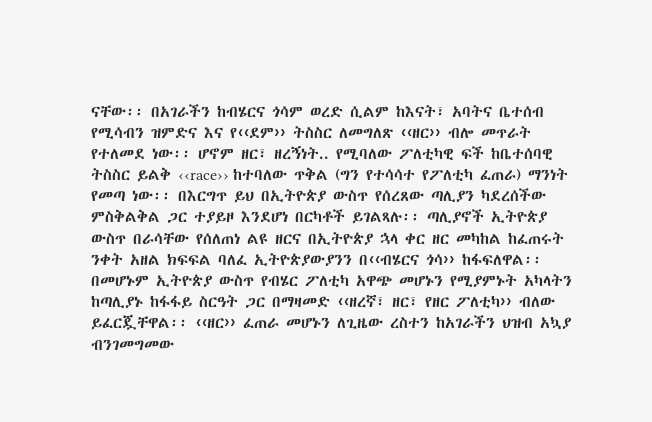ናቸው፡፡ በአገራችን ከብሄርና ጎሳም ወረድ ሲልም ከእናት፣ አባትና ቤተሰብ የሚሳብን ዝምድና እና የ‹‹ደም›› ትስስር ለመግለጽ ‹‹ዘር›› ብሎ መጥራት የተለመደ ነው፡፡ ሆኖም ዘር፣ ዘረኝነት.. የሚባለው ፖለቲካዊ ፍች ከቤተሰባዊ ትስስር ይልቅ ‹‹race›› ከተባለው ጥቅል (ግን የተሳሳተ የፖለቲካ ፈጠራ) ማንነት የመጣ ነው፡፡ በእርግጥ ይህ በኢትዮጵያ ውስጥ የሰረጸው ጣሊያን ካደረሰችው ምስቅልቅል ጋር ተያይዞ እንደሆነ በርካቶች ይገልጻሉ፡፡ ጣሊያኖች ኢትዮጵያ ውስጥ በራሳቸው የሰለጠነ ልዩ ዘርና በኢትዮጵያ ኋላ ቀር ዘር መካከል ከፈጠሩት ንቀት አዘል ክፍፍል ባለፈ ኢትዮጵያውያንን በ‹‹ብሄርና ጎሳ›› ከፋፍለዋል፡፡ በመሆኑም ኢትዮጵያ ውስጥ የብሄር ፖለቲካ አዋጭ መሆኑን የሚያምኑት አካላትን ከጣሊያኑ ከፋፋይ ስርዓት ጋር በማዛመድ ‹‹ዘረኛ፣ ዘር፣ የዘር ፖለቲካ›› ብለው ይፈርጇቸዋል፡፡ ‹‹ዘር›› ፈጠራ መሆኑን ለጊዜው ረስተን ከአገራችን ህዝብ አኳያ ብንገመግመው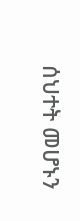ሰህተት መሆኑን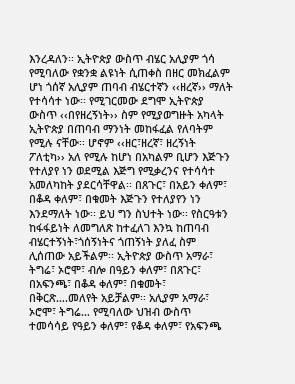እንረዳለን፡፡ ኢትዮጵያ ውስጥ ብሄር አሊያም ጎሳ የሚባለው የቋንቋ ልዩነት ሲጠቀስ በዘር መክፈልም ሆነ ጎሰኛ አሊያም ጠባብ ብሄርተኛን ‹‹ዘረኛ›› ማለት የተሳሳተ ነው፡፡ የሚገርመው ደግሞ ኢትዮጵያ ውስጥ ‹‹በየዘረኝነት›› ስም የሚያወግዙት አካላት ኢትዮጵያ በጠባብ ማንነት መከፋፈል የለባትም የሚሉ ናቸው፡፡ ሆኖም ‹‹ዘር፣ዘረኛ፣ ዘረኝነት ፖለቲካ›› አለ የሚሉ ከሆነ በአካልም ቢሆን እጅጉን የተለያየ ነን ወደሚል እጅግ የሚቃረንና የተሳሳተ አመለካከት ያደርሳቸዋል፡፡ በጸጉር፣ በአይን ቀለም፣ በቆዳ ቀለም፣ በቁመት እጅጉን የተለያየን ነን እንደማለት ነው፡፡ ይህ ግን ስህተት ነው፡፡ የስርዓቱን ከፋፋይነት ለመግለጽ ከተፈለገ እንኳ ከጠባብ ብሄርተኝነት፣ጎሰኝነትና ጎጠኝነት ያለፈ ስም ሊሰጠው አይችልም፡፡ ኢትዮጵያ ውስጥ አማራ፣ ትግሬ፣ ኦሮሞ፣ ብሎ በዓይን ቀለም፣ በጸጉር፣ በአፍንጫ፣ በቆዳ ቀለም፣ በቁመት፣ በቅርጽ….መለየት አይቻልም፡፡ አሊያም አማራ፣ ኦሮሞ፣ ትግሬ… የሚባለው ህዝብ ውስጥ ተመሳሳይ የዓይን ቀለም፣ የቆዳ ቀለም፣ የአፍንጫ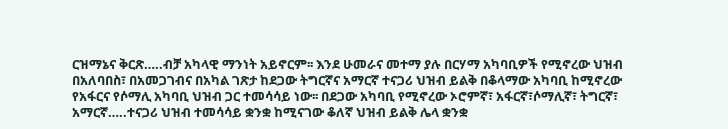ርዝማኔና ቅርጽ…..ብቻ አካላዊ ማንነት አይኖርም፡፡ እንደ ሁመራና መተማ ያሉ በርሃማ አካባቢዎች የሚኖረው ህዝብ በአለባበስ፣ በአመጋገብና በአካል ገጽታ ከደጋው ትግርኛና አማርኛ ተናጋሪ ህዝብ ይልቅ በቆላማው አካባቢ ከሚኖረው የአፋርና የሶማሊ አካባቢ ህዝብ ጋር ተመሳሳይ ነው፡፡ በደጋው አካባቢ የሚኖረው ኦሮምኛ፣ አፋርኛ፣ሶማሊኛ፣ ትግርኛ፣ አማርኛ…..ተናጋሪ ህዝብ ተመሳሳይ ቋንቋ ከሚናገው ቆለኛ ህዝብ ይልቅ ሌላ ቋንቋ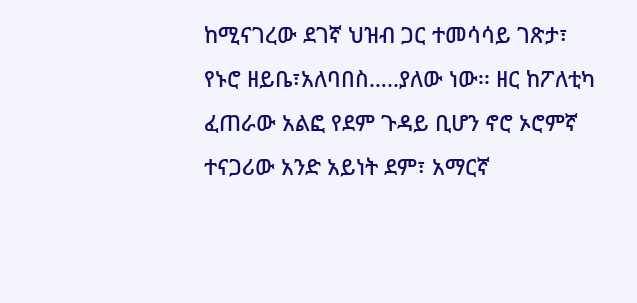ከሚናገረው ደገኛ ህዝብ ጋር ተመሳሳይ ገጽታ፣ የኑሮ ዘይቤ፣አለባበስ…..ያለው ነው፡፡ ዘር ከፖለቲካ ፈጠራው አልፎ የደም ጉዳይ ቢሆን ኖሮ ኦሮምኛ ተናጋሪው አንድ አይነት ደም፣ አማርኛ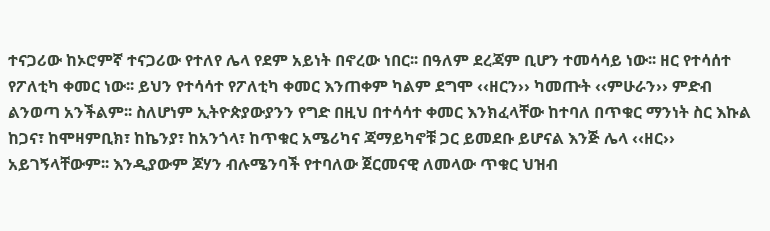ተናጋሪው ከኦሮምኛ ተናጋሪው የተለየ ሌላ የደም አይነት በኖረው ነበር፡፡ በዓለም ደረጃም ቢሆን ተመሳሳይ ነው፡፡ ዘር የተሳሰተ የፖለቲካ ቀመር ነው፡፡ ይህን የተሳሳተ የፖለቲካ ቀመር እንጠቀም ካልም ደግሞ ‹‹ዘርን›› ካመጡት ‹‹ምሁራን›› ምድብ ልንወጣ አንችልም፡፡ ስለሆነም ኢትዮጵያውያንን የግድ በዚህ በተሳሳተ ቀመር እንክፈላቸው ከተባለ በጥቁር ማንነት ስር እኩል ከጋና፣ ከሞዛምቢክ፣ ከኬንያ፣ ከአንጎላ፣ ከጥቁር አሜሪካና ጃማይካኖቹ ጋር ይመደቡ ይሆናል እንጅ ሌላ ‹‹ዘር›› አይገኝላቸውም፡፡ እንዲያውም ጆሃን ብሉሜንባች የተባለው ጀርመናዊ ለመላው ጥቁር ህዝብ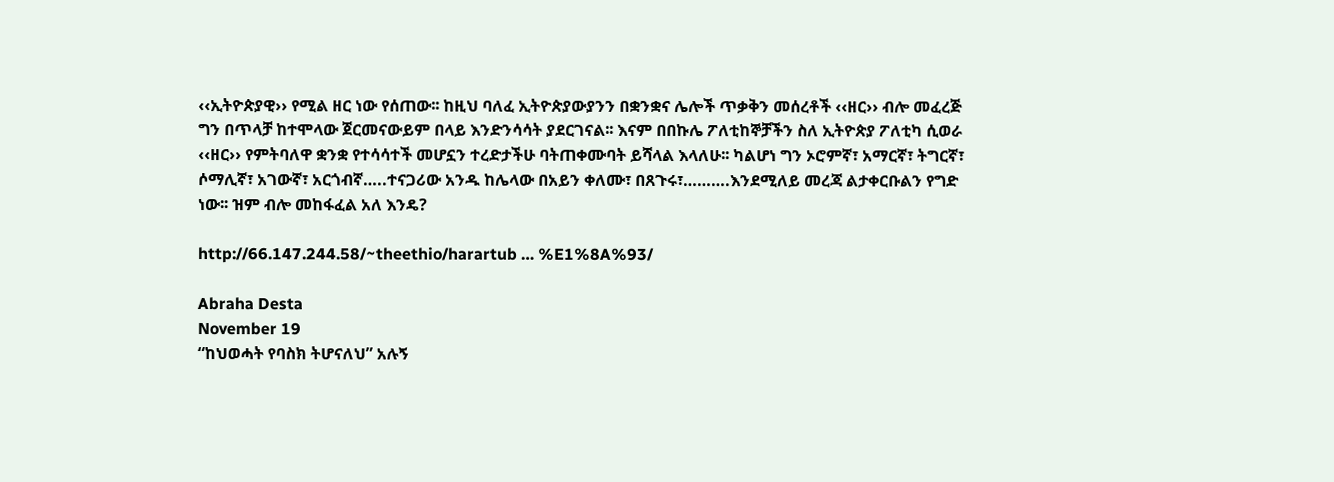‹‹ኢትዮጵያዊ›› የሚል ዘር ነው የሰጠው፡፡ ከዚህ ባለፈ ኢትዮጵያውያንን በቋንቋና ሌሎች ጥቃቅን መሰረቶች ‹‹ዘር›› ብሎ መፈረጅ ግን በጥላቻ ከተሞላው ጀርመናውይም በላይ እንድንሳሳት ያደርገናል፡፡ እናም በበኩሌ ፖለቲከኞቻችን ስለ ኢትዮጵያ ፖለቲካ ሲወራ ‹‹ዘር›› የምትባለዋ ቋንቋ የተሳሳተች መሆኗን ተረድታችሁ ባትጠቀሙባት ይሻላል እላለሁ፡፡ ካልሆነ ግን ኦሮምኛ፣ አማርኛ፣ ትግርኛ፣ ሶማሊኛ፣ አገውኛ፣ አርጎብኛ…..ተናጋሪው አንዱ ከሌላው በአይን ቀለሙ፣ በጸጉሩ፣……….እንደሚለይ መረጃ ልታቀርቡልን የግድ ነው፡፡ ዝም ብሎ መከፋፈል አለ እንዴ?

http://66.147.244.58/~theethio/harartub … %E1%8A%93/

Abraha Desta
November 19
“ከህወሓት የባስክ ትሆናለህ” አሉኝ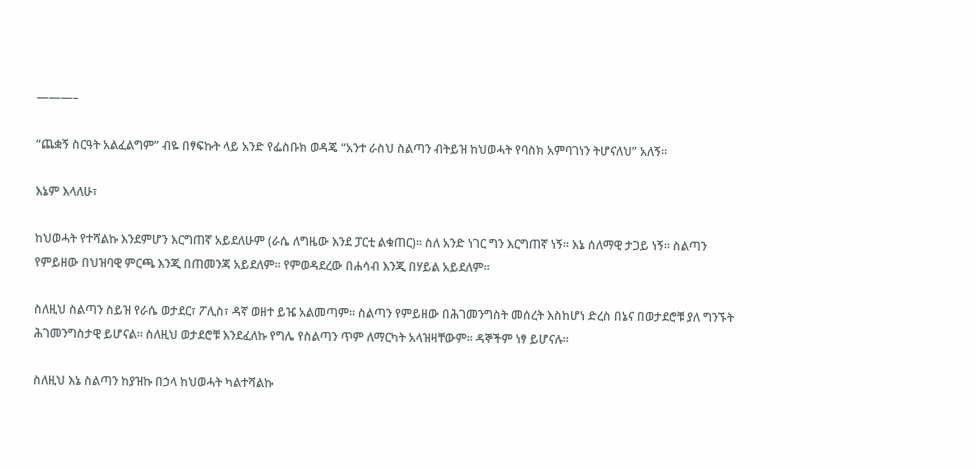———–

“ጨቋኝ ስርዓት አልፈልግም” ብዬ በፃፍኩት ላይ አንድ የፌስቡክ ወዳጄ “አንተ ራስህ ስልጣን ብትይዝ ከህወሓት የባስክ አምባገነን ትሆናለህ” አለኝ።

እኔም እላለሁ፣

ከህወሓት የተሻልኩ እንደምሆን እርግጠኛ አይደለሁም (ራሴ ለግዜው እንደ ፓርቲ ልቁጠር)። ስለ አንድ ነገር ግን እርግጠኛ ነኝ። እኔ ሰለማዊ ታጋይ ነኝ። ስልጣን የምይዘው በህዝባዊ ምርጫ እንጂ በጠመንጃ አይደለም። የምወዳደረው በሐሳብ እንጂ በሃይል አይደለም።

ስለዚህ ስልጣን ስይዝ የራሴ ወታደር፣ ፖሊስ፣ ዳኛ ወዘተ ይዤ አልመጣም። ስልጣን የምይዘው በሕገመንግስት መሰረት እስከሆነ ድረስ በኔና በወታደሮቹ ያለ ግንኙት ሕገመንግስታዊ ይሆናል። ስለዚህ ወታደሮቹ እንደፈለኩ የግሌ የስልጣን ጥም ለማርካት አላዝዛቸውም። ዳኞችም ነፃ ይሆናሉ።

ስለዚህ እኔ ስልጣን ከያዝኩ በኃላ ከህወሓት ካልተሻልኩ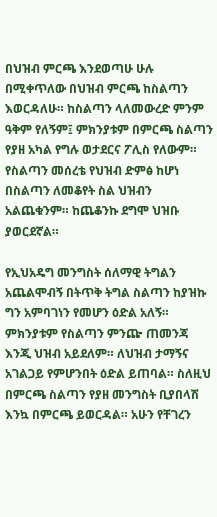በህዝብ ምርጫ እንደወጣሁ ሁሉ በሚቀጥለው በህዝብ ምርጫ ከስልጣን እወርዳለሁ። ከስልጣን ላለመውረድ ምንም ዓቅም የለኝም፤ ምክንያቱም በምርጫ ስልጣን የያዘ አካል የግሉ ወታደርና ፖሊስ የለውም። የስልጣን መሰረቴ የህዝብ ድምፅ ከሆነ በስልጣን ለመቆየት ስል ህዝብን አልጨቁንም። ከጨቆንኩ ደግሞ ህዝቡ ያወርደኛል።

የኢህአዴግ መንግስት ሰለማዊ ትግልን አጨልሞብኝ በትጥቅ ትግል ስልጣን ከያዝኩ ግን አምባገነን የመሆን ዕድል አለኝ። ምክንያቱም የስልጣን ምንጬ ጠመንጃ እንጂ ህዝብ አይደለም። ለህዝብ ታማኝና አገልጋይ የምሆንበት ዕድል ይጠባል። ስለዚህ በምርጫ ስልጣን የያዘ መንግስት ቢያበላሽ እንኳ በምርጫ ይወርዳል። አሁን የቸገረን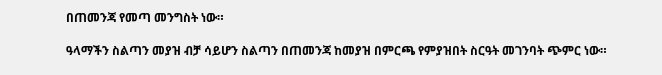በጠመንጃ የመጣ መንግስት ነው።

ዓላማችን ስልጣን መያዝ ብቻ ሳይሆን ስልጣን በጠመንጃ ከመያዝ በምርጫ የምያዝበት ስርዓት መገንባት ጭምር ነው።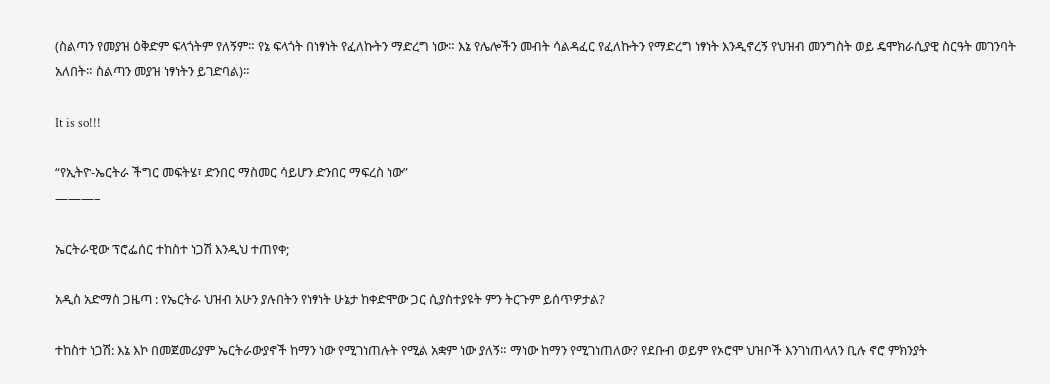(ስልጣን የመያዝ ዕቅድም ፍላጎትም የለኝም። የኔ ፍላጎት በነፃነት የፈለኩትን ማድረግ ነው። እኔ የሌሎችን መብት ሳልዳፈር የፈለኩትን የማድረግ ነፃነት እንዲኖረኝ የህዝብ መንግስት ወይ ዴሞክራሲያዊ ስርዓት መገንባት አለበት። ስልጣን መያዝ ነፃነትን ይገድባል)።

It is so!!!

“የኢትዮ-ኤርትራ ችግር መፍትሄ፣ ድንበር ማስመር ሳይሆን ድንበር ማፍረስ ነው”
———–

ኤርትራዊው ፕሮፌሰር ተከስተ ነጋሽ እንዲህ ተጠየቀ;

አዲስ አድማስ ጋዜጣ : የኤርትራ ህዝብ አሁን ያሉበትን የነፃነት ሁኔታ ከቀድሞው ጋር ሲያስተያዩት ምን ትርጉም ይሰጥዎታል?

ተከስተ ነጋሽ: እኔ እኮ በመጀመሪያም ኤርትራውያኖች ከማን ነው የሚገነጠሉት የሚል አቋም ነው ያለኝ። ማነው ከማን የሚገነጠለው? የደቡብ ወይም የኦሮሞ ህዝቦች እንገነጠላለን ቢሉ ኖሮ ምክንያት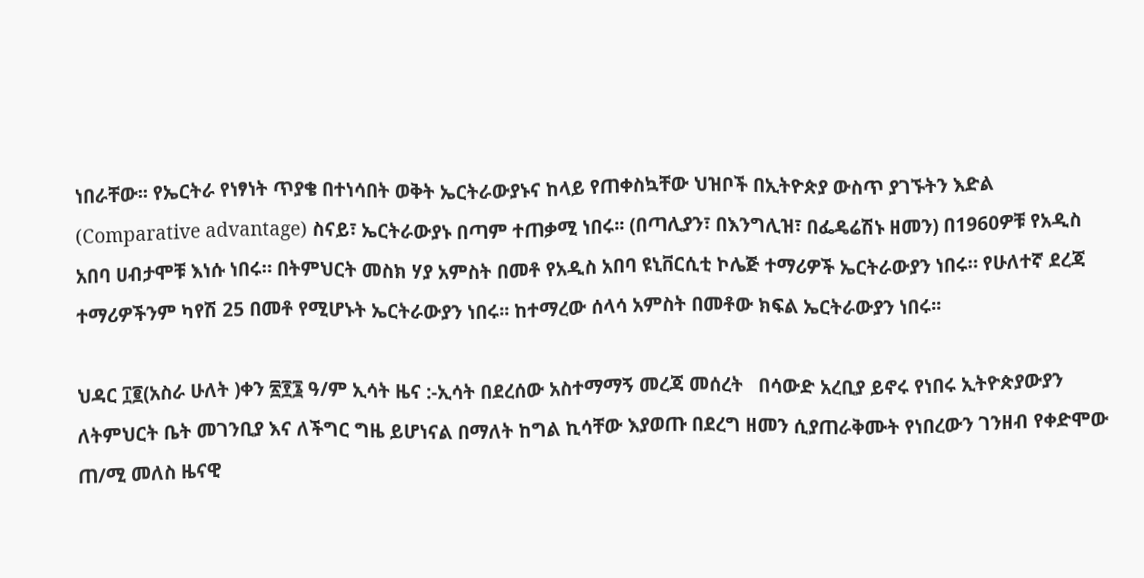ነበራቸው፡፡ የኤርትራ የነፃነት ጥያቄ በተነሳበት ወቅት ኤርትራውያኑና ከላይ የጠቀስኳቸው ህዝቦች በኢትዮጵያ ውስጥ ያገኙትን እድል (Comparative advantage) ስናይ፣ ኤርትራውያኑ በጣም ተጠቃሚ ነበሩ፡፡ (በጣሊያን፣ በእንግሊዝ፣ በፌዴሬሽኑ ዘመን) በ1960ዎቹ የአዲስ አበባ ሀብታሞቹ እነሱ ነበሩ። በትምህርት መስክ ሃያ አምስት በመቶ የአዲስ አበባ ዩኒቨርሲቲ ኮሌጅ ተማሪዎች ኤርትራውያን ነበሩ። የሁለተኛ ደረጃ ተማሪዎችንም ካየሽ 25 በመቶ የሚሆኑት ኤርትራውያን ነበሩ፡፡ ከተማረው ሰላሳ አምስት በመቶው ክፍል ኤርትራውያን ነበሩ፡፡

ህዳር ፲፪(አስራ ሁለት )ቀን ፳፻፮ ዓ/ም ኢሳት ዜና :-ኢሳት በደረሰው አስተማማኝ መረጃ መሰረት   በሳውድ አረቢያ ይኖሩ የነበሩ ኢትዮጵያውያን ለትምህርት ቤት መገንቢያ እና ለችግር ግዜ ይሆነናል በማለት ከግል ኪሳቸው እያወጡ በደረግ ዘመን ሲያጠራቅሙት የነበረውን ገንዘብ የቀድሞው ጠ/ሚ መለስ ዜናዊ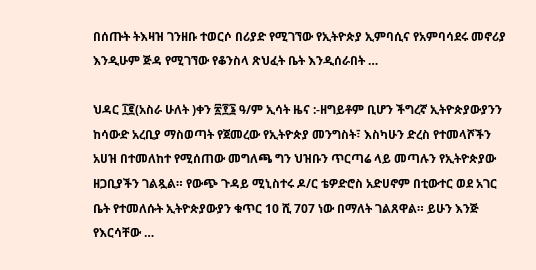በሰጡት ትእዛዝ ገንዘቡ ተወርሶ በሪያድ የሚገኘው የኢትዮጵያ ኢምባሲና የአምባሳደሩ መኖሪያ እንዲሁም ጅዳ የሚገኘው የቆንስላ ጽህፈት ቤት እንዲሰራበት …

ህዳር ፲፪(አስራ ሁለት )ቀን ፳፻፮ ዓ/ም ኢሳት ዜና :-ዘግይቶም ቢሆን ችግረኛ ኢትዮጵያውያንን ከሳውድ አረቢያ ማስወጣት የጀመረው የኢትዮጵያ መንግስት፣ እስካሁን ድረስ የተመላሾችን አሀዝ በተመለከተ የሚሰጠው መግለጫ ግን ህዝቡን ጥርጣሬ ላይ መጣሉን የኢትዮጵያው ዘጋቢያችን ገልጿል። የውጭ ጉዳይ ሚኒስተሩ ዶ/ር ቴዎድሮስ አድሀኖም በቲውተር ወደ አገር ቤት የተመለሱት ኢትዮጵያውያን ቁጥር 10 ሺ 707 ነው በማለት ገልጸዋል። ይሁን እንጅ የእርሳቸው …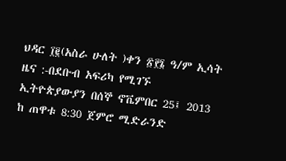ህዳር ፲፪(አስራ ሁለት )ቀን ፳፻፮ ዓ/ም ኢሳት ዜና :-በደቡብ አፍሪካ የሚገኙ ኢትዮጵያውያን በሰኞ ኖቬምበር 25፤ 2013 ከ ጠዋቱ 8:30 ጀምሮ ሚድራንድ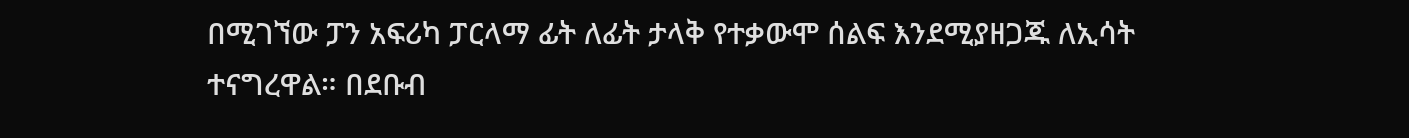በሚገኘው ፓን አፍሪካ ፓርላማ ፊት ለፊት ታላቅ የተቃውሞ ሰልፍ እንደሚያዘጋጁ ለኢሳት ተናግረዋል። በደቡብ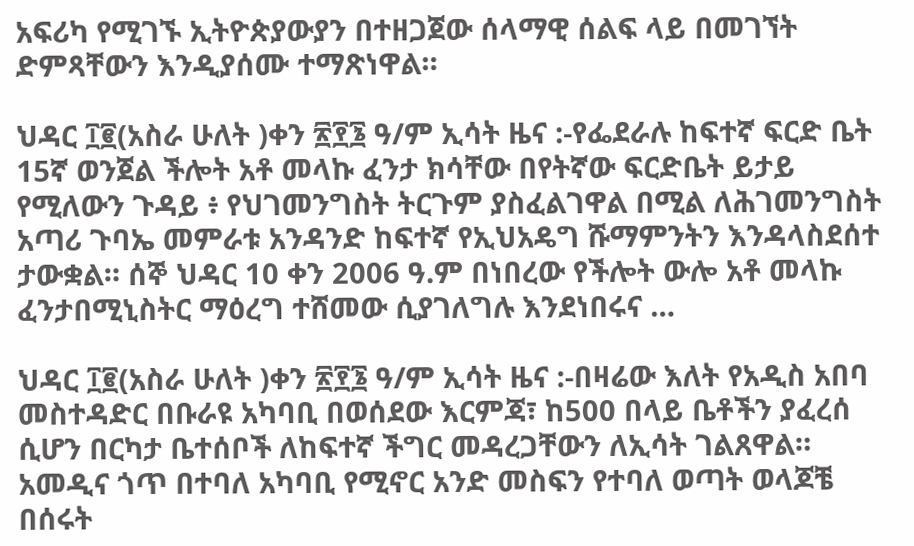አፍሪካ የሚገኙ ኢትዮጵያውያን በተዘጋጀው ሰላማዊ ሰልፍ ላይ በመገኘት ድምጻቸውን እንዲያሰሙ ተማጽነዋል።

ህዳር ፲፪(አስራ ሁለት )ቀን ፳፻፮ ዓ/ም ኢሳት ዜና :-የፌደራሉ ከፍተኛ ፍርድ ቤት 15ኛ ወንጀል ችሎት አቶ መላኩ ፈንታ ክሳቸው በየትኛው ፍርድቤት ይታይ የሚለውን ጉዳይ ፥ የህገመንግስት ትርጉም ያስፈልገዋል በሚል ለሕገመንግስት አጣሪ ጉባኤ መምራቱ አንዳንድ ከፍተኛ የኢህአዴግ ሹማምንትን እንዳላስደሰተ ታውቋል። ሰኞ ህዳር 10 ቀን 2006 ዓ.ም በነበረው የችሎት ውሎ አቶ መላኩ ፈንታበሚኒስትር ማዕረግ ተሸመው ሲያገለግሉ እንደነበሩና …

ህዳር ፲፪(አስራ ሁለት )ቀን ፳፻፮ ዓ/ም ኢሳት ዜና :-በዛሬው እለት የአዲስ አበባ መስተዳድር በቡራዩ አካባቢ በወሰደው እርምጃ፣ ከ500 በላይ ቤቶችን ያፈረሰ ሲሆን በርካታ ቤተሰቦች ለከፍተኛ ችግር መዳረጋቸውን ለኢሳት ገልጸዋል። አመዲና ጎጥ በተባለ አካባቢ የሚኖር አንድ መስፍን የተባለ ወጣት ወላጆቼ በሰሩት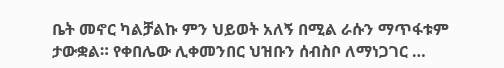ቤት መኖር ካልቻልኩ ምን ህይወት አለኝ በሚል ራሱን ማጥፋቱም ታውቋል። የቀበሌው ሊቀመንበር ህዝቡን ሰብስቦ ለማነጋገር …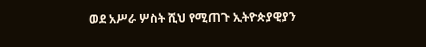ወደ አሥራ ሦስት ሺህ የሚጠጉ ኢትዮጵያዊያን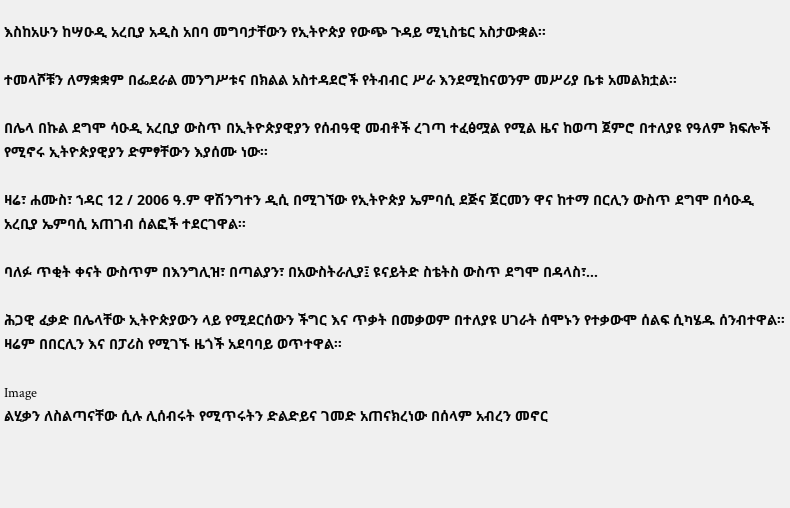እስከአሁን ከሣዑዲ አረቢያ አዲስ አበባ መግባታቸውን የኢትዮጵያ የውጭ ጉዳይ ሚኒስቴር አስታውቋል፡፡

ተመላሾቹን ለማቋቋም በፌደራል መንግሥቱና በክልል አስተዳደሮች የትብብር ሥራ እንደሚከናወንም መሥሪያ ቤቱ አመልክቷል፡፡

በሌላ በኩል ደግሞ ሳዑዲ አረቢያ ውስጥ በኢትዮጵያዊያን የሰብዓዊ መብቶች ረገጣ ተፈፅሟል የሚል ዜና ከወጣ ጀምሮ በተለያዩ የዓለም ክፍሎች የሚኖሩ ኢትዮጵያዊያን ድምፃቸውን እያሰሙ ነው፡፡

ዛሬ፣ ሐሙስ፣ ኀዳር 12 / 2006 ዓ.ም ዋሽንግተን ዲሲ በሚገኘው የኢትዮጵያ ኤምባሲ ደጅና ጀርመን ዋና ከተማ በርሊን ውስጥ ደግሞ በሳዑዲ አረቢያ ኤምባሲ አጠገብ ሰልፎች ተደርገዋል፡፡

ባለፉ ጥቂት ቀናት ውስጥም በእንግሊዝ፣ በጣልያን፣ በአውስትራሊያ፤ ዩናይትድ ስቴትስ ውስጥ ደግሞ በዳላስ፣…

ሕጋዊ ፈቃድ በሌላቸው ኢትዮጵያውን ላይ የሚደርሰውን ችግር እና ጥቃት በመቃወም በተለያዩ ሀገራት ሰሞኑን የተቃውሞ ሰልፍ ሲካሄዱ ሰንብተዋል። ዛሬም በበርሊን እና በፓሪስ የሚገኙ ዜጎች አደባባይ ወጥተዋል።

Image
ልሂቃን ለስልጣናቸው ሲሉ ሊሰብሩት የሚጥሩትን ድልድይና ገመድ አጠናክረነው በሰላም አብረን መኖር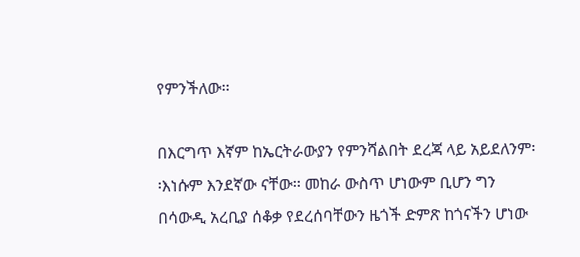የምንችለው፡፡

በእርግጥ እኛም ከኤርትራውያን የምንሻልበት ደረጃ ላይ አይደለንም፡፡እነሱም እንደኛው ናቸው፡፡ መከራ ውስጥ ሆነውም ቢሆን ግን በሳውዲ አረቢያ ሰቆቃ የደረሰባቸውን ዜጎች ድምጽ ከጎናችን ሆነው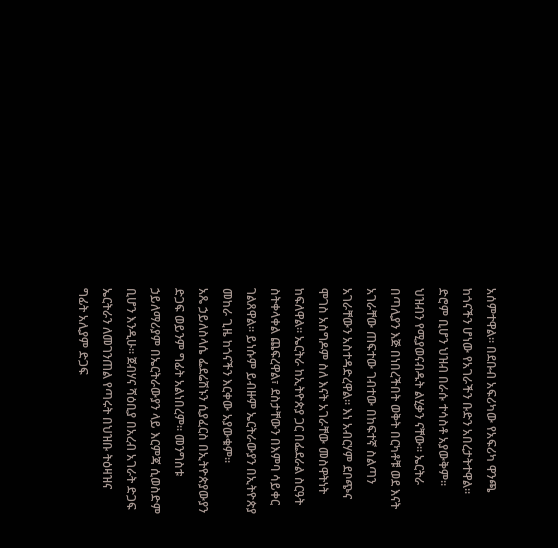አሰምተዋል፡፡ በደቡብ አፍሪካው የአፍሪካ ዋንጫ ከጎናችን ሆነው የአገራችን ቡድን አበረታትተዋል፡፡
ድሮም ቢሆን ህዝብ በራሱ ተሳስቶ አያውቅም፡፡ ህዝብን የሚያወናብዱት ልሂቃን ናቸው፡፡ ኤርትራ በጣሊያን እጅ በነበረችበት ወቅት በርካቶቹ ወደ እናት አገራቸው ጠፍተው ገብተው በከፍተኛ ስልጣን አገራቸውን አስተዳድረዋል፡፡ እነ አብርሃም ደቦጭና ሞገስ አስግዶም ስለ እናት አገራቸው መስዋትነት ከፍለዋል፡፡ ኤርትራ ከኢትዮጵያ ጋር በፌደራል ስርዓት ስትቀላቀል ጨፍረዋል፣ ደስታቸውን በእምባ ሳይቀር ገልጸዋል፡፡ ይነሱም ይብዙም ኤርትራውያን በኢትዮጵያ መከራ ጊዜ ከጎናችን እርቀው አያውቁም፡፡
አጼ ኃይለስላሴ ፌደሬሽኑን ሲያፈርስ በኢትዮጵያውያን ድጋፍ ወይንም ግፊት አልነበረም፡፡ መንግስቱ ኃይለማሪያም በኤርትራውያን ላይ እርምጃ ሲወስድም ቢሆን እንዲሁ፡፡ ጀብሃና ሻዕቢያ በአረብ አገራት ድጋፍ ኤርትራን ለመገንጠል የጣሩት በህዝቡ ትዕዛዝና ግፊት አሊያም ድጋፍ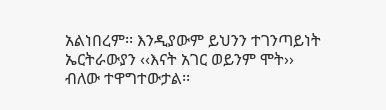አልነበረም፡፡ እንዲያውም ይህንን ተገንጣይነት ኤርትራውያን ‹‹እናት አገር ወይንም ሞት›› ብለው ተዋግተውታል፡፡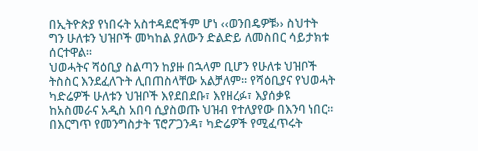በኢትዮጵያ የነበሩት አስተዳደሮችም ሆነ ‹‹ወንበዴዎቹ›› ስህተት ግን ሁለቱን ህዝቦች መካከል ያለውን ድልድይ ለመስበር ሳይታክቱ ሰርተዋል፡፡
ህወሓትና ሻዕቢያ ስልጣን ከያዙ በኋላም ቢሆን የሁለቱ ህዝቦች ትስስር እንደፈለጉት ሊበጠስላቸው አልቻለም፡፡ የሻዕቢያና የህወሓት ካድሬዎች ሁለቱን ህዝቦች እየደበደቡ፣ እየዘረፉ፣ እያሰቃዩ ከአስመራና አዲስ አበባ ሲያስወጡ ህዝብ የተለያየው በእንባ ነበር፡፡
በእርግጥ የመንግስታት ፕሮፖጋንዳ፣ ካድሬዎች የሚፈጥሩት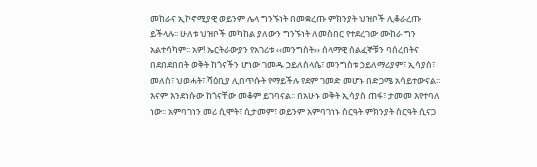መከራና ኢኮኖሚያዊ ወይንም ሌላ ግንኙነት በመቋረጡ ምክንያት ህዝቦች ሊቆራረጡ ይችላሉ፡፡ ሁለቱ ህዝቦች መካከል ያለውን ግንኙነት ለመስበር የተደረገው ሙከራ ግን አልተሳካም፡፡ አዎ! ኤርትራውያን የአገሪቱ ‹‹መንግስት›› ሰላማዊ ሰልፈኞቹን ባሰረበትና በደበደበበት ወቅት ከጎናችን ሆነው ገመዱ ኃይለስላሴ፣ መንግስቱ ኃይለማሪያም፣ ኢሳያስ፣ መለስ፣ ህወሓት፣ ሻዕቢያ ሊበጥሱት የማይችሉ የደም ገመድ መሆኑ በድጋሜ አሳይተውናል፡፡
እናም እንደነሱው ከጎናቸው መቆም ይገባናል፡፡ በአሁኑ ወቅት ኢሳያስ ጠፋ፣ ታመመ እየተባለ ነው፡፡ አምባገነን መሪ ሲሞት፣ ሲታመም፣ ወይንም አምባገነኑ ስርዓት ምክንያት ስርዓት ሲናጋ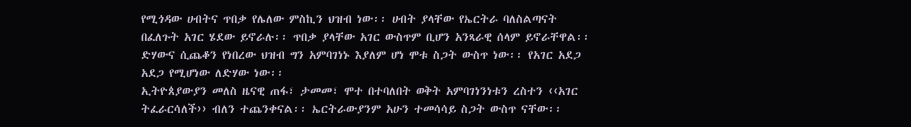የሚጎዳው ሀብትና ጥበቃ የሌለው ምስኪን ህዝብ ነው፡፡ ሀብት ያላቸው የኤርትራ ባለስልጣናት በፈለጉት አገር ሄደው ይኖራሉ፡፡ ጥበቃ ያላቸው አገር ውስጥም ቢሆን አንጻራዊ ሰላም ይኖራቸዋል፡፡ ድሃውና ሲጨቆን የነበረው ህዝብ ግን አምባገነኑ እያለም ሆነ ሞቱ ስጋት ውስጥ ነው፡፡ የአገር አደጋ አደጋ የሚሆነው ለድሃው ነው፡፡
ኢትዮጰያውያን መለስ ዜናዊ ጠፋ፣ ታመመ፣ ሞተ በተባለበት ወቅት አምባገነንነቱን ረስተን ‹‹አገር ትፈራርሳለች›› ብለን ተጨንቀናል፡፡ ኤርትራውያንም አሁን ተመሳሳይ ስጋት ውስጥ ናቸው፡፡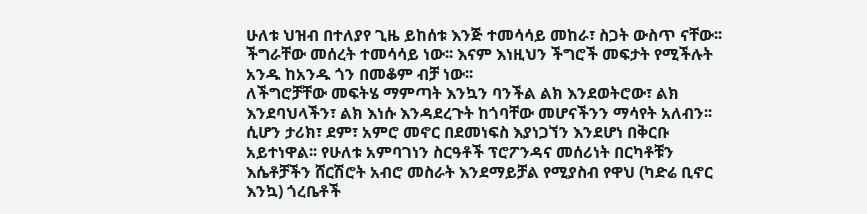ሁለቱ ህዝብ በተለያየ ጊዜ ይከሰቱ እንጅ ተመሳሳይ መከራ፣ ስጋት ውስጥ ናቸው፡፡ ችግራቸው መሰረት ተመሳሳይ ነው፡፡ እናም እነዚህን ችግሮች መፍታት የሚችሉት አንዱ ከአንዱ ጎን በመቆም ብቻ ነው፡፡
ለችግሮቻቸው መፍትሄ ማምጣት እንኳን ባንችል ልክ እንደወትሮው፣ ልክ እንደባህላችን፣ ልክ እነሱ እንዳደረጉት ከጎባቸው መሆናችንን ማሳየት አለብን፡፡ ሲሆን ታሪክ፣ ደም፣ አምሮ መኖር በደመነፍስ እያነጋኘን እንደሆነ በቅርቡ አይተነዋል፡፡ የሁለቱ አምባገነን ስርዓቶች ፕሮፖንዳና መሰሪነት በርካቶቹን እሴቶቻችን ሸርሽሮት አብሮ መስራት እንደማይቻል የሚያስብ የዋህ (ካድሬ ቢኖር እንኳ) ጎረቤቶች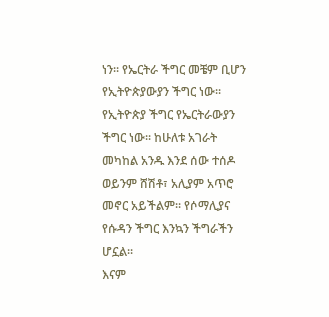ነን፡፡ የኤርትራ ችግር መቼም ቢሆን የኢትዮጵያውያን ችግር ነው፡፡ የኢትዮጵያ ችግር የኤርትራውያን ችግር ነው፡፡ ከሁለቱ አገራት መካከል አንዱ እንደ ሰው ተሰዶ ወይንም ሸሽቶ፣ አሊያም አጥሮ መኖር አይችልም፡፡ የሶማሊያና የሱዳን ችግር እንኳን ችግራችን ሆኗል፡፡
እናም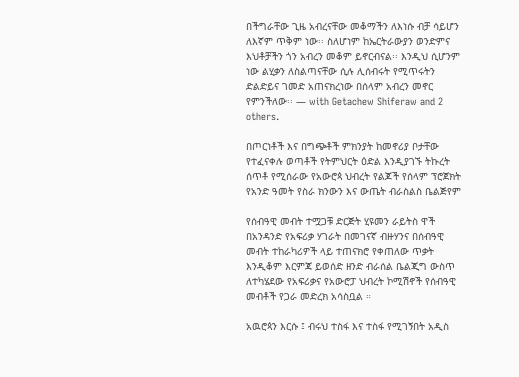በችግራቸው ጊዜ አብረናቸው መቆማችን ለእነሱ ብቻ ሳይሆን ለእኛም ጥቅም ነው፡፡ ስለሆነም ከኤርትራውያን ወንድምና እህቶቻችን ጎን አብረን መቆም ይኖርብናል፡፡ እንዲህ ሲሆንም ነው ልሂቃን ለስልጣናቸው ሲሉ ሊሰብሩት የሚጥሩትን ድልድይና ገመድ አጠናክረነው በሰላም አብረን መኖር የምንችለው፡፡ — with Getachew Shiferaw and 2 others.

በጦርነቶች እና በግጭቶች ምክንያት ከመኖሪያ ቦታቸው የተፈናቀሉ ወጣቶች የትምህርት ዕድል እንዲያገኙ ትኩረት ሰጥቶ የሚሰራው የአውሮጳ ህብረት የልጆች የሰላም ፕሮጀክት የአንድ ዓመት የስራ ክንውን እና ውጤት ብራስልስ ቤልጅየም

የሰብዓዊ መብት ተሟጋቹ ድርጅት ሂዩመን ራይትስ ዋች በአንዳንድ የአፍሪቃ ሃገራት በመገናኛ ብዙሃንና በሰብዓዊ መብት ተከራካሪዎች ላይ ተጠናክሮ የቀጠለው ጥቃት እንዲቆም እርምጃ ይወሰድ ዘንድ ብራሰል ቤልጂግ ውስጥ ለተካሄደው የአፍሪቃና የአውሮፓ ህብረት ኮሚሽኖች የሰብዓዊ መብቶች የጋራ መድረክ አሳስቧል ።

አዉሮጳን እርሱ ፤ ብሩህ ተስፋ እና ተስፋ የሚገኝበት አዲስ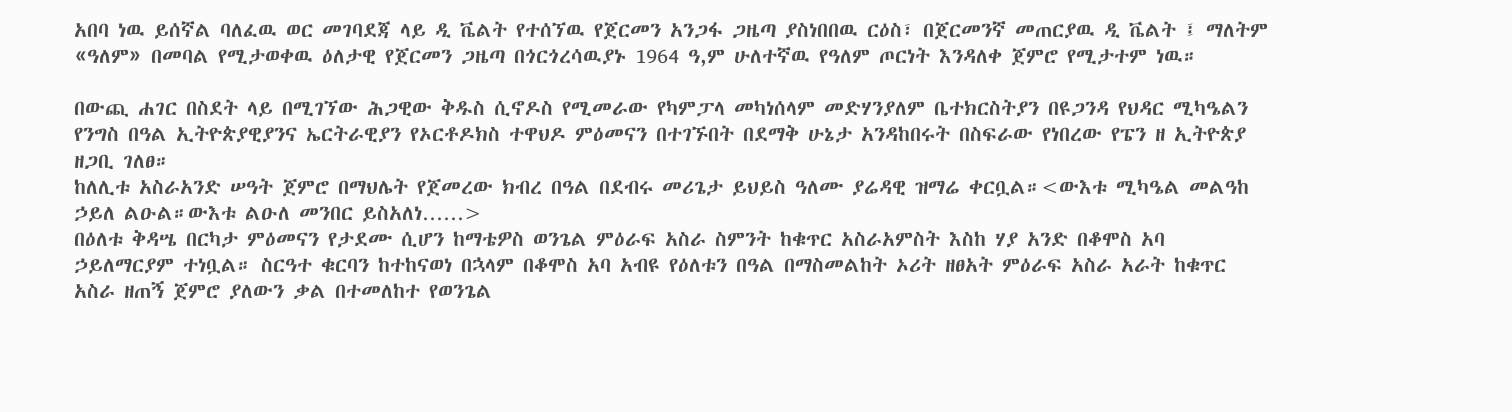አበባ ነዉ ይሰኛል ባለፈዉ ወር መገባደጃ ላይ ዲ ቬልት የተሰኘዉ የጀርመን አንጋፋ ጋዜጣ ያስነበበዉ ርዕስ፣ በጀርመንኛ መጠርያዉ ዲ ቬልት ፤ ማለትም «ዓለም» በመባል የሚታወቀዉ ዕለታዊ የጀርመን ጋዜጣ በጎርጎረሳዉያኑ 1964 ዓ,ም ሁለተኛዉ የዓለም ጦርነት እንዳለቀ ጀምሮ የሚታተም ነዉ።

በውጪ ሐገር በስደት ላይ በሚገኘው ሕጋዊው ቅዱስ ሲኖዶስ የሚመራው የካምፓላ መካነሰላም መድሃንያለም ቤተክርስትያን በዩጋንዳ የህዳር ሚካዔልን የንግስ በዓል ኢትዮጵያዊያንና ኤርትራዊያን የኦርቶዶክስ ተዋህዶ ምዕመናን በተገኙበት በደማቅ ሁኔታ አንዳከበሩት በስፍራው የነበረው የፔን ዘ ኢትዮጵያ ዘጋቢ ገለፀ።
ከለሊቱ አስራአንድ ሠዓት ጀምሮ በማህሌት የጀመረው ክብረ በዓል በደብሩ መሪጌታ ይህይስ ዓለሙ ያሬዳዊ ዝማሬ ቀርቧል።<ውእቱ ሚካዔል መልዓከ ኃይለ ልዑል።ውእቱ ልዑለ መንበር ይስአለነ……>
በዕለቱ ቅዳሤ በርካታ ምዕመናን የታደሙ ሲሆን ከማቴዎስ ወንጌል ምዕራፍ አስራ ስምንት ከቁጥር አስራአምስት እስከ ሃያ አንድ በቆሞስ አባ ኃይለማርያም ተነቧል። ስርዓተ ቁርባን ከተከናወነ በኋላም በቆሞስ አባ አብዩ የዕለቱን በዓል በማስመልከት ኦሪት ዘፀአት ምዕራፍ አስራ አራት ከቁጥር አስራ ዘጠኝ ጀምሮ ያለውን ቃል በተመለከተ የወንጌል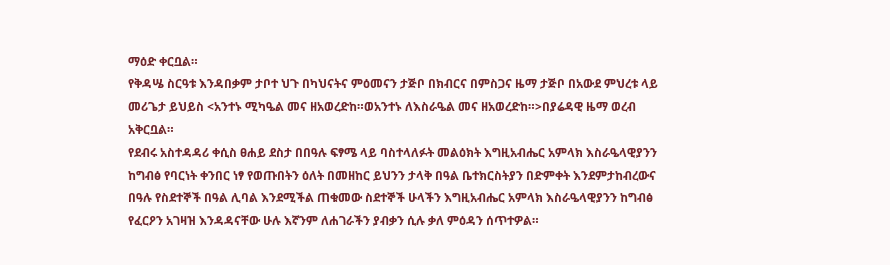ማዕድ ቀርቧል።
የቅዳሤ ስርዓቱ እንዳበቃም ታቦተ ህጉ በካህናትና ምዕመናን ታጅቦ በክብርና በምስጋና ዜማ ታጅቦ በአውደ ምህረቱ ላይ መሪጌታ ይህይስ <አንተኑ ሚካዔል መና ዘአወረድከ።ወአንተኑ ለእስራዔል መና ዘአወረድከ።>በያሬዳዊ ዜማ ወረብ አቅርቧል።
የደብሩ አስተዳዳሪ ቀሲስ ፀሐይ ደስታ በበዓሉ ፍፃሜ ላይ ባስተላለፉት መልዕክት እግዚአብሔር አምላክ እስራዔላዊያንን ከግብፅ የባርነት ቀንበር ነፃ የወጡበትን ዕለት በመዘከር ይህንን ታላቅ በዓል ቤተክርስትያን በድምቀት እንደምታከብረውና በዓሉ የስደተኞች በዓል ሊባል እንደሚችል ጠቁመው ስደተኞች ሁላችን እግዚአብሔር አምላክ እስራዔላዊያንን ከግብፅ የፈርዖን አገዛዝ እንዳዳናቸው ሁሉ እኛንም ለሐገራችን ያብቃን ሲሉ ቃለ ምዕዳን ሰጥተዎል።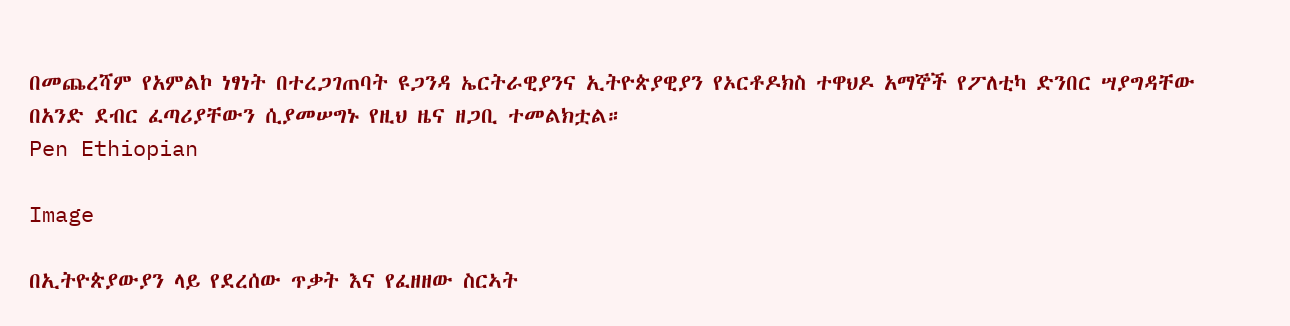በመጨረሻም የአምልኮ ነፃነት በተረጋገጠባት ዩጋንዳ ኤርትራዊያንና ኢትዮጵያዊያን የኦርቶዶክስ ተዋህዶ አማኞች የፖለቲካ ድንበር ሣያግዳቸው በአንድ ደብር ፈጣሪያቸውን ሲያመሠግኑ የዚህ ዜና ዘጋቢ ተመልክቷል።
Pen Ethiopian

Image

በኢትዮጵያውያን ላይ የደረሰው ጥቃት እና የፈዘዘው ስርኣት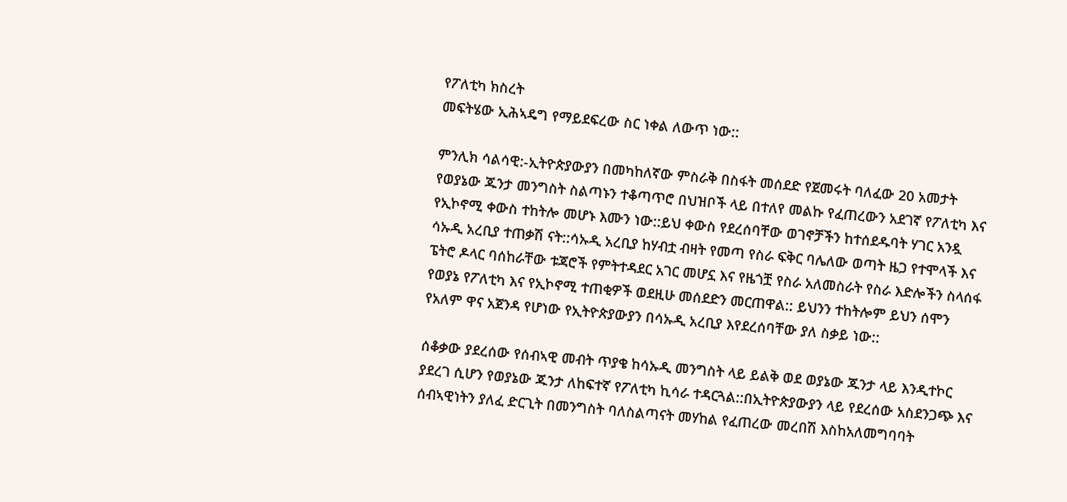የፖለቲካ ክስረት
መፍትሄው ኢሕኣዴግ የማይደፍረው ስር ነቀል ለውጥ ነው::

ምንሊክ ሳልሳዊ:-ኢትዮጵያውያን በመካከለኛው ምስራቅ በስፋት መሰደድ የጀመሩት ባለፈው 20 አመታት የወያኔው ጁንታ መንግስት ስልጣኑን ተቆጣጥሮ በህዝቦች ላይ በተለየ መልኩ የፈጠረውን አደገኛ የፖለቲካ እና የኢኮኖሚ ቀውስ ተከትሎ መሆኑ እሙን ነው::ይህ ቀውስ የደረሰባቸው ወገኖቻችን ከተሰደዱባት ሃገር አንዷ ሳኡዲ አረቢያ ተጠቃሽ ናት::ሳኡዲ አረቢያ ከሃብቷ ብዛት የመጣ የስራ ፍቅር ባሌለው ወጣት ዜጋ የተሞላች እና ፔትሮ ዶላር ባሰከራቸው ቱጃሮች የምትተዳደር አገር መሆኗ እና የዜጎቿ የስራ አለመስራት የስራ እድሎችን ስላሰፋ የወያኔ የፖለቲካ እና የኢኮኖሚ ተጠቂዎች ወደዚሁ መሰደድን መርጠዋል:: ይህንን ተከትሎም ይህን ሰሞን የአለም ዋና አጀንዳ የሆነው የኢትዮጵያውያን በሳኡዲ አረቢያ እየደረሰባቸው ያለ ስቃይ ነው::

ሰቆቃው ያደረሰው የሰብኣዊ መብት ጥያቄ ከሳኡዲ መንግስት ላይ ይልቅ ወደ ወያኔው ጁንታ ላይ እንዲተኮር ያደረገ ሲሆን የወያኔው ጁንታ ለከፍተኛ የፖለቲካ ኪሳራ ተዳርጓል::በኢትዮጵያውያን ላይ የደረሰው አስደንጋጭ እና ሰብኣዊነትን ያለፈ ድርጊት በመንግስት ባለስልጣናት መሃከል የፈጠረው መረበሽ እስከአለመግባባት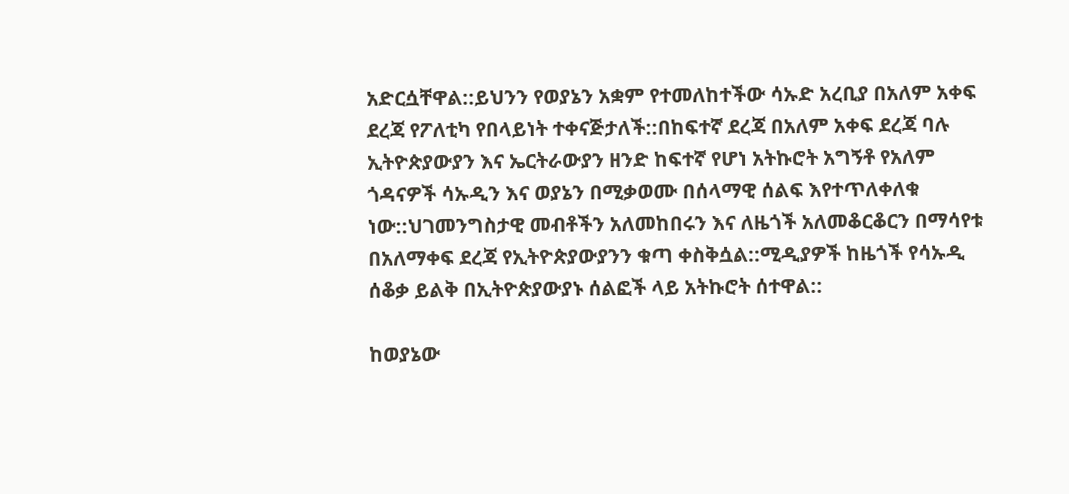አድርሷቸዋል::ይህንን የወያኔን አቋም የተመለከተችው ሳኡድ አረቢያ በአለም አቀፍ ደረጃ የፖለቲካ የበላይነት ተቀናጅታለች::በከፍተኛ ደረጃ በአለም አቀፍ ደረጃ ባሉ ኢትዮጵያውያን እና ኤርትራውያን ዘንድ ከፍተኛ የሆነ አትኩሮት አግኝቶ የአለም ጎዳናዎች ሳኡዲን እና ወያኔን በሚቃወሙ በሰላማዊ ሰልፍ እየተጥለቀለቁ ነው::ህገመንግስታዊ መብቶችን አለመከበሩን እና ለዜጎች አለመቆርቆርን በማሳየቱ በአለማቀፍ ደረጃ የኢትዮጵያውያንን ቁጣ ቀስቅሷል::ሚዲያዎች ከዜጎች የሳኡዲ ሰቆቃ ይልቅ በኢትዮጵያውያኑ ሰልፎች ላይ አትኩሮት ሰተዋል::

ከወያኔው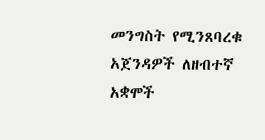መንግስት የሚንጸባረቁ አጀንዳዎች ለዘብተኛ አቋሞች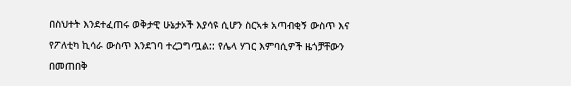በስህተት እንደተፈጠሩ ወቅታዊ ሁኔታኦች እያሳዩ ሲሆን ስርኣቱ አጣብቂኝ ውስጥ እና የፖለቲካ ኪሳራ ውስጥ እንደገባ ተረጋግጧል:: የሌላ ሃገር እምባሲዎች ዜጎቻቸውን በመጠበቅ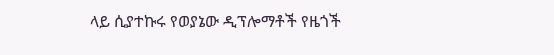ላይ ሲያተኩሩ የወያኔው ዲፕሎማቶች የዜጎች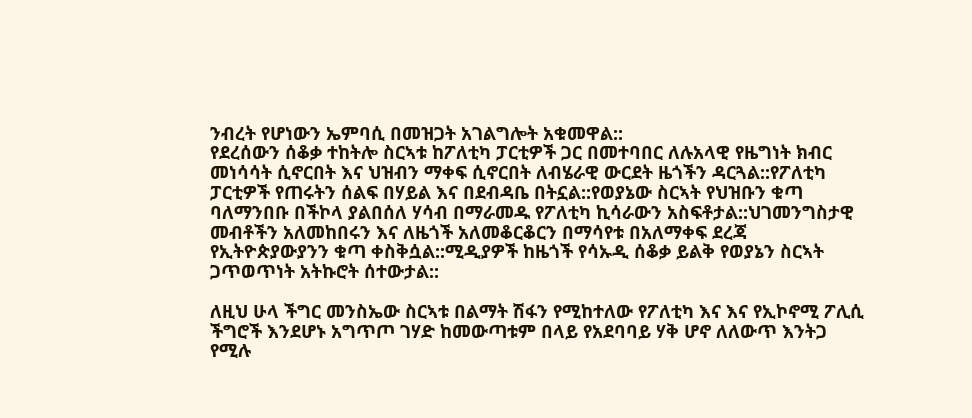ንብረት የሆነውን ኤምባሲ በመዝጋት አገልግሎት አቁመዋል::
የደረሰውን ሰቆቃ ተከትሎ ስርኣቱ ከፖለቲካ ፓርቲዎች ጋር በመተባበር ለሉአላዊ የዜግነት ክብር መነሳሳት ሲኖርበት እና ህዝብን ማቀፍ ሲኖርበት ለብሄራዊ ውርደት ዜጎችን ዳርጓል::የፖለቲካ ፓርቲዎች የጠሩትን ሰልፍ በሃይል እና በደብዳቤ በትኗል::የወያኔው ስርኣት የህዝቡን ቁጣ ባለማንበቡ በችኮላ ያልበሰለ ሃሳብ በማራመዱ የፖለቲካ ኪሳራውን አስፍቶታል::ህገመንግስታዊ መብቶችን አለመከበሩን እና ለዜጎች አለመቆርቆርን በማሳየቱ በአለማቀፍ ደረጃ የኢትዮጵያውያንን ቁጣ ቀስቅሷል::ሚዲያዎች ከዜጎች የሳኡዲ ሰቆቃ ይልቅ የወያኔን ስርኣት ጋጥወጥነት አትኩሮት ሰተውታል::

ለዚህ ሁላ ችግር መንስኤው ስርኣቱ በልማት ሽፋን የሚከተለው የፖለቲካ እና እና የኢኮኖሚ ፖሊሲ ችግሮች እንደሆኑ አግጥጦ ገሃድ ከመውጣቱም በላይ የአደባባይ ሃቅ ሆኖ ለለውጥ እንትጋ የሚሉ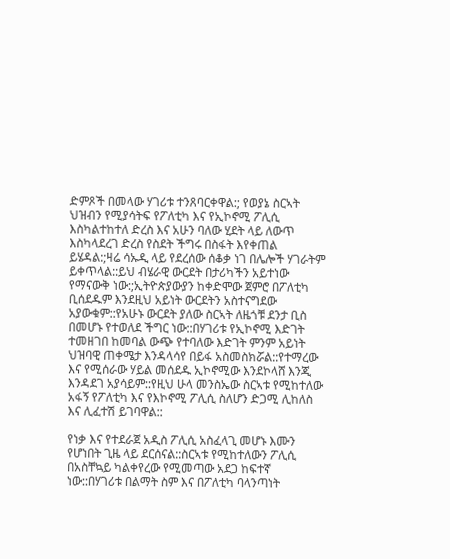ድምጾች በመላው ሃገሪቱ ተንጸባርቀዋል:; የወያኔ ስርኣት ህዝብን የሚያሳትፍ የፖለቲካ እና የኢኮኖሚ ፖሊሲ እስካልተከተለ ድረስ እና አሁን ባለው ሂደት ላይ ለውጥ እስካላደረገ ድረስ የስደት ችግሩ በስፋት እየቀጠል ይሄዳል:;ዛሬ ሳኡዲ ላይ የደረሰው ሰቆቃ ነገ በሌሎች ሃገራትም ይቀጥላል::ይህ ብሄራዊ ውርደት በታሪካችን አይተነው የማናውቅ ነው:;ኢትዮጵያውያን ከቀድሞው ጀምሮ በፖለቲካ ቢሰደዱም እንደዚህ አይነት ውርደትን አስተናግደው አያውቁም::የአሁኑ ውርደት ያለው ስርኣት ለዜጎቹ ደንታ ቢስ በመሆኑ የተወለደ ችግር ነው::በሃገሪቱ የኢኮኖሚ እድገት ተመዘገበ ከመባል ውጭ የተባለው እድገት ምንም አይነት ህዝባዊ ጠቀሜታ እንዳላሳየ በይፋ አስመስክሯል::የተማረው እና የሚሰራው ሃይል መሰደዱ ኢኮኖሚው እንደኮላሸ እንጂ እንዳደገ አያሳይም::የዚህ ሁላ መንስኤው ስርኣቱ የሚከተለው አፋኝ የፖለቲካ እና የእኮኖሚ ፖሊሲ ስለሆን ድጋሚ ሊከለስ እና ሊፈተሽ ይገባዋል::

የነቃ እና የተደራጀ አዲስ ፖሊሲ አስፈላጊ መሆኑ እሙን የሆነበት ጊዜ ላይ ደርሰናል::ስርኣቱ የሚከተለውን ፖሊሲ በአስቸኳይ ካልቀየረው የሚመጣው አደጋ ከፍተኛ ነው::በሃገሪቱ በልማት ስም እና በፖለቲካ ባላንጣነት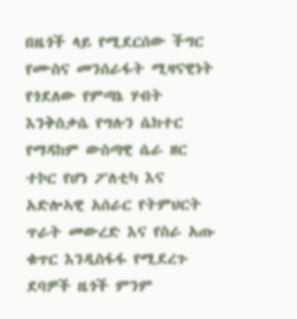በዜጎች ላይ የሚደርሰው ችግር የሙስና መንሰራፋት ሚዛናዊነት የጎደለው የምጣኔ ሃብት እንቅስቃሴ የግሉን ሴክተር የማዳከም ውስጣዊ ሴራ ዘር ተኮር የሆነ ፖለቲካ እና አድሎኣዊ አሰራር የትምህርት ጥራት መውረድ እና የስራ አጡ ቁጥር እንዲስፋፋ የሚደረጉ ደባዎች ዜጎች ምንም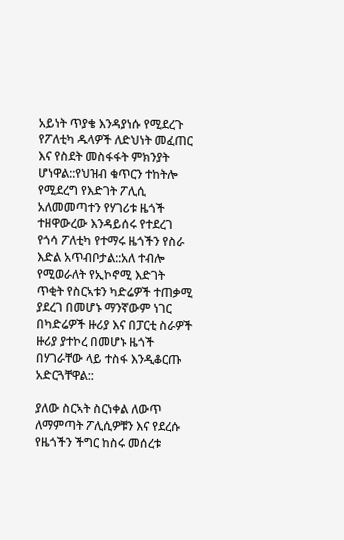አይነት ጥያቄ እንዳያነሱ የሚደረጉ የፖለቲካ ዱላዎች ለድህነት መፈጠር እና የስደት መስፋፋት ምክንያት ሆነዋል::የህዝብ ቁጥርን ተከትሎ የሚደረግ የእድገት ፖሊሲ አለመመጣተን የሃገሪቱ ዜጎች ተዘዋውረው እንዳይሰሩ የተደረገ የጎሳ ፖለቲካ የተማሩ ዜጎችን የስራ እድል አጥብቦታል::አለ ተብሎ የሚወራለት የኢኮኖሚ እድገት ጥቂት የስርኣቱን ካድሬዎች ተጠቃሚ ያደረገ በመሆኑ ማንኛውም ነገር በካድሬዎች ዙሪያ እና በፓርቲ ስራዎች ዙሪያ ያተኮረ በመሆኑ ዜጎች በሃገራቸው ላይ ተስፋ እንዲቆርጡ አድርጓቸዋል::

ያለው ስርኣት ስርነቀል ለውጥ ለማምጣት ፖሊሲዎቹን እና የደረሱ የዜጎችን ችግር ከስሩ መሰረቱ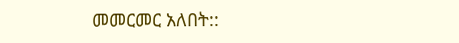መመርመር አለበት::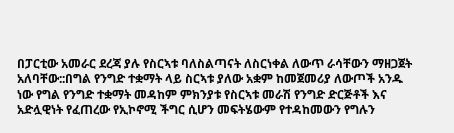በፓርቲው አመራር ደረጃ ያሉ የስርኣቱ ባለስልጣናት ለስርነቀል ለውጥ ራሳቸውን ማዘጋጀት አለባቸው::በግል የንግድ ተቋማት ላይ ስርኣቱ ያለው አቋም ከመጀመሪያ ለውጦች አንዱ ነው የግል የንግድ ተቋማት መዳከም ምክንያቱ የስርኣቱ መራሽ የንግድ ድርጅቶች እና አድሏዊነት የፈጠረው የኢኮኖሚ ችግር ሲሆን መፍትሄውም የተዳከመውን የግሉን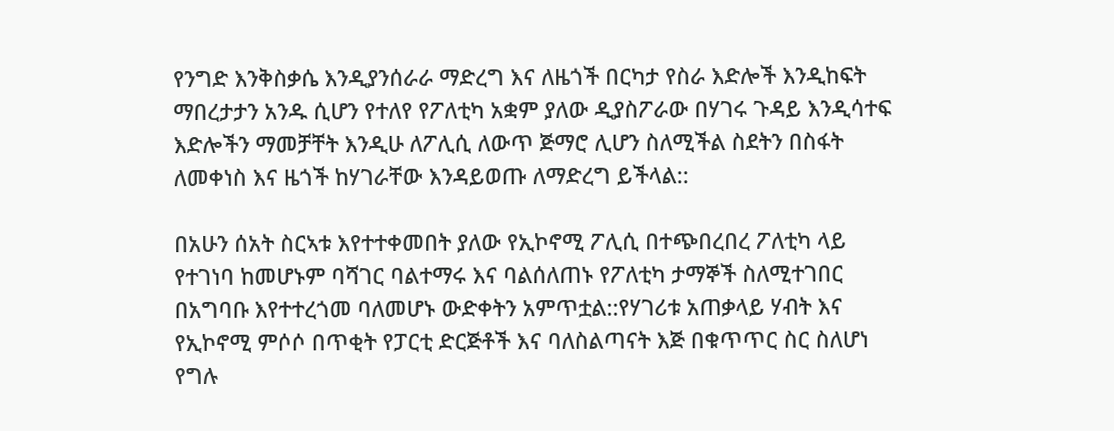የንግድ እንቅስቃሴ እንዲያንሰራራ ማድረግ እና ለዜጎች በርካታ የስራ እድሎች እንዲከፍት ማበረታታን አንዱ ሲሆን የተለየ የፖለቲካ አቋም ያለው ዲያስፖራው በሃገሩ ጉዳይ እንዲሳተፍ እድሎችን ማመቻቸት እንዲሁ ለፖሊሲ ለውጥ ጅማሮ ሊሆን ስለሚችል ስደትን በስፋት ለመቀነስ እና ዜጎች ከሃገራቸው እንዳይወጡ ለማድረግ ይችላል::

በአሁን ሰአት ስርኣቱ እየተተቀመበት ያለው የኢኮኖሚ ፖሊሲ በተጭበረበረ ፖለቲካ ላይ የተገነባ ከመሆኑም ባሻገር ባልተማሩ እና ባልሰለጠኑ የፖለቲካ ታማኞች ስለሚተገበር በአግባቡ እየተተረጎመ ባለመሆኑ ውድቀትን አምጥቷል::የሃገሪቱ አጠቃላይ ሃብት እና የኢኮኖሚ ምሶሶ በጥቂት የፓርቲ ድርጅቶች እና ባለስልጣናት እጅ በቁጥጥር ስር ስለሆነ የግሉ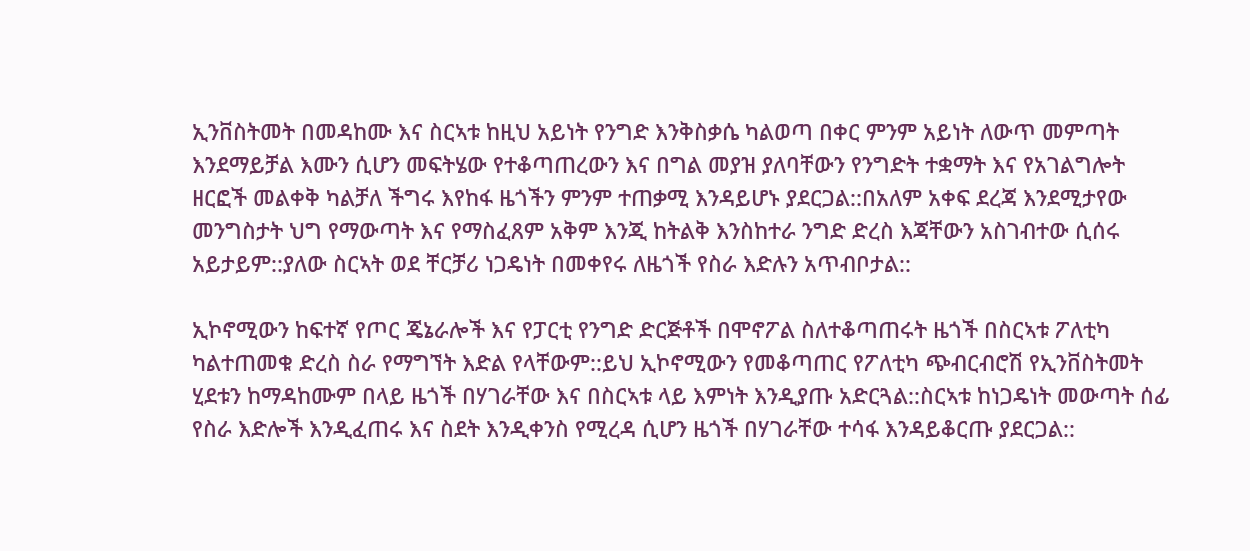ኢንቨስትመት በመዳከሙ እና ስርኣቱ ከዚህ አይነት የንግድ እንቅስቃሴ ካልወጣ በቀር ምንም አይነት ለውጥ መምጣት እንደማይቻል እሙን ሲሆን መፍትሄው የተቆጣጠረውን እና በግል መያዝ ያለባቸውን የንግድት ተቋማት እና የአገልግሎት ዘርፎች መልቀቅ ካልቻለ ችግሩ እየከፋ ዜጎችን ምንም ተጠቃሚ እንዳይሆኑ ያደርጋል::በአለም አቀፍ ደረጃ እንደሚታየው መንግስታት ህግ የማውጣት እና የማስፈጸም አቅም እንጂ ከትልቅ እንስከተራ ንግድ ድረስ እጃቸውን አስገብተው ሲሰሩ አይታይም::ያለው ስርኣት ወደ ቸርቻሪ ነጋዴነት በመቀየሩ ለዜጎች የስራ እድሉን አጥብቦታል::

ኢኮኖሚውን ከፍተኛ የጦር ጄኔራሎች እና የፓርቲ የንግድ ድርጅቶች በሞኖፖል ስለተቆጣጠሩት ዜጎች በስርኣቱ ፖለቲካ ካልተጠመቁ ድረስ ስራ የማግኘት እድል የላቸውም::ይህ ኢኮኖሚውን የመቆጣጠር የፖለቲካ ጭብርብሮሽ የኢንቨስትመት ሂደቱን ከማዳከሙም በላይ ዜጎች በሃገራቸው እና በስርኣቱ ላይ እምነት እንዲያጡ አድርጓል::ስርኣቱ ከነጋዴነት መውጣት ሰፊ የስራ እድሎች እንዲፈጠሩ እና ስደት እንዲቀንስ የሚረዳ ሲሆን ዜጎች በሃገራቸው ተሳፋ እንዳይቆርጡ ያደርጋል::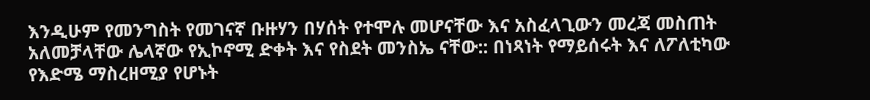እንዲሁም የመንግስት የመገናኛ ቡዙሃን በሃሰት የተሞሉ መሆናቸው እና አስፈላጊውን መረጃ መስጠት አለመቻላቸው ሌላኛው የኢኮኖሚ ድቀት እና የስደት መንስኤ ናቸው:: በነጻነት የማይሰሩት እና ለፖለቲካው የእድሜ ማስረዘሚያ የሆኑት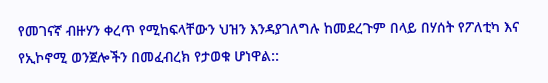የመገናኛ ብዙሃን ቀረጥ የሚከፍላቸውን ህዝን እንዳያገለግሉ ከመደረጉም በላይ በሃሰት የፖለቲካ እና የኢኮኖሚ ወንጀሎችን በመፈብረክ የታወቁ ሆነዋል::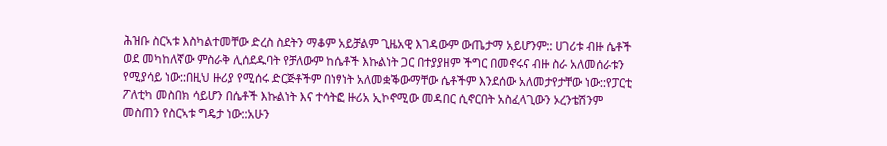ሕዝቡ ስርኣቱ እስካልተመቸው ድረስ ስደትን ማቆም አይቻልም ጊዜአዊ እገዳውም ውጤታማ አይሆንም:: ሀገሪቱ ብዙ ሴቶች ወደ መካከለኛው ምስራቅ ሊሰደዱባት የቻለውም ከሴቶች እኩልነት ጋር በተያያዘም ችግር በመኖሩና ብዙ ስራ አለመሰራቱን የሚያሳይ ነው::በዚህ ዙሪያ የሚሰሩ ድርጅቶችም በነፃነት አለመቋቕውማቸው ሴቶችም እንደሰው አለመታየታቸው ነው::የፓርቲ ፖለቲካ መስበክ ሳይሆን በሴቶች እኩልነት እና ተሳትፎ ዙሪአ ኢኮኖሚው መዳበር ሲኖርበት አስፈላጊውን ኦረንቴሽንም መስጠን የስርኣቱ ግዴታ ነው::አሁን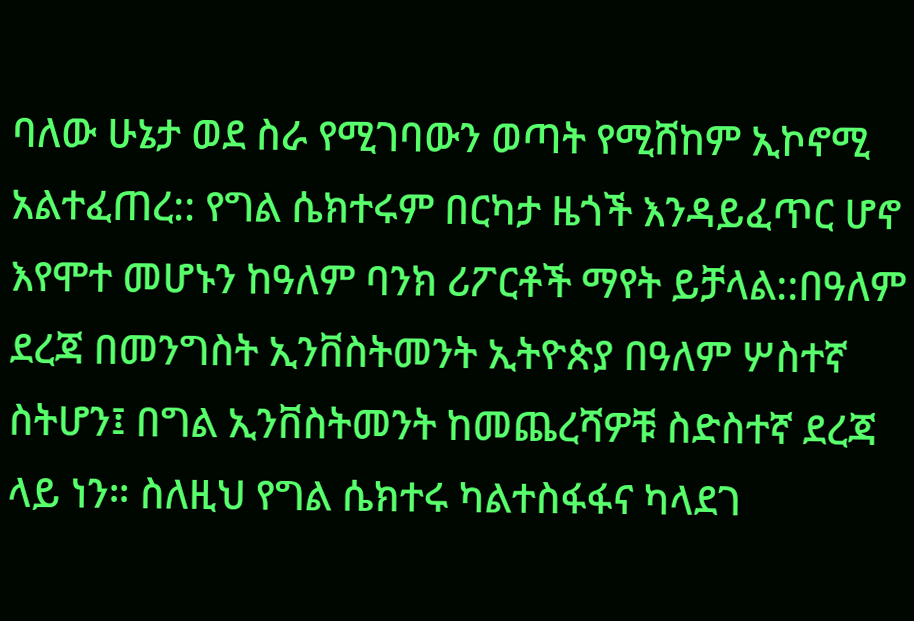ባለው ሁኔታ ወደ ስራ የሚገባውን ወጣት የሚሸከም ኢኮኖሚ አልተፈጠረ:: የግል ሴክተሩም በርካታ ዜጎች እንዳይፈጥር ሆኖ እየሞተ መሆኑን ከዓለም ባንክ ሪፖርቶች ማየት ይቻላል::በዓለም ደረጃ በመንግስት ኢንቨስትመንት ኢትዮጵያ በዓለም ሦስተኛ ስትሆን፤ በግል ኢንቨስትመንት ከመጨረሻዎቹ ስድስተኛ ደረጃ ላይ ነን። ስለዚህ የግል ሴክተሩ ካልተስፋፋና ካላደገ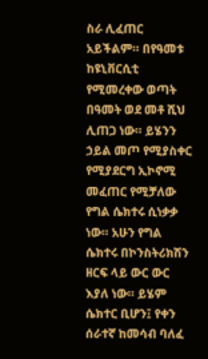ስራ ሊፈጠር አይችልም። በየዓመቱ ከዩኒቨርሲቲ የሚመረቀው ወጣት በዓመት ወደ መቶ ሺህ ሊጠጋ ነው። ይሄንን ኃይል መጦ የሚያስቀር የሚያደርግ ኢኮኖሚ መፈጠር የሚቻለው የግል ሴክተሩ ሲነቃቃ ነው። አሁን የግል ሴክተሩ በኮንስትሪክሽን ዘርፍ ላይ ውር ውር እያለ ነው። ይሄም ሴክተር ቢሆን፤ የቀን ሰራተኛ ከመሳብ ባለፈ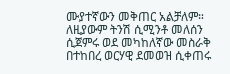ሙያተኛውን መቅጠር አልቻለም። ለዚያውም ትንሽ ሲሚንቶ መለሰን ሲጀምሩ ወደ መካከለኛው መስራቅ በተከበረ ወርሃዊ ደመወዝ ሲቀጠሩ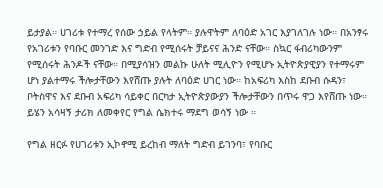ይታያል። ሀገሪቱ የተማረ የሰው ኃይል የላትም። ያሉዋትም ለባዕድ አገር እያገለገሉ ነው። በአንፃሩ የአገሪቱን የባቡር መንገድ እና ግድብ የሚሰሩት ቻይናና ሕንድ ናቸው። ስኳር ፋብሪካውንም የሚሰሩት ሕንዶች ናቸው። በሚያሳዝን መልኩ ሁለት ሚሊዮን የሚሆኑ ኢትዮጵያዊያን የተማሩም ሆነ ያልተማሩ ችሎታቸውን እየሸጡ ያሉት ለባዕድ ሀገር ነው። ከአፍሪካ እስከ ደቡብ ሱዳን፣ ቦትስዋና እና ደቡብ አፍሪካ ሳይቀር በርካታ ኢትዮጵያውያን ችሎታቸውን በጥሩ ዋጋ እየሸጡ ነው። ይሄን አሳዛኝ ታሪክ ለመቀየር የግል ሴክተሩ ማደግ ወሳኝ ነው ።

የግል ዘርፉ የሀገሪቱን ኢኮኖሚ ይረከብ ማለት ግድብ ይገንባ፣ የባቡር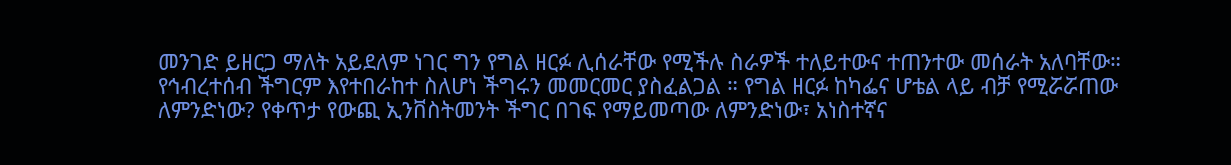መንገድ ይዘርጋ ማለት አይደለም ነገር ግን የግል ዘርፉ ሊሰራቸው የሚችሉ ስራዎች ተለይተውና ተጠንተው መሰራት አለባቸው። የኅብረተሰብ ችግርም እየተበራከተ ስለሆነ ችግሩን መመርመር ያስፈልጋል ። የግል ዘርፉ ከካፌና ሆቴል ላይ ብቻ የሚሯሯጠው ለምንድነው? የቀጥታ የውጪ ኢንቨስትመንት ችግር በገፍ የማይመጣው ለምንድነው፣ አነስተኛና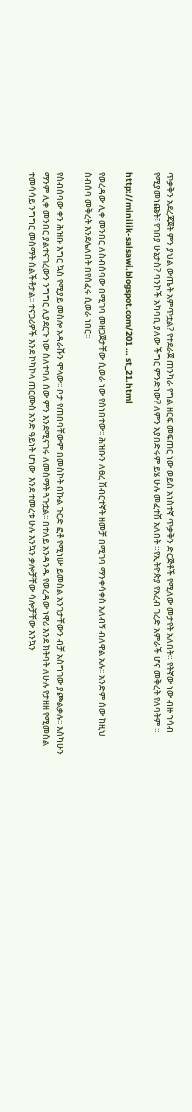ጥቃቅን አደረጃጀት ምን ያህል ውጤት አምጥቷል? የተደራጀ ጠንካራ የግል ዘርፍ መፍጠር ነው ወይስ አነስተኛ ጥቃቅን ድርጅቶች የሚለው መታየት አለበት። የትኛው ነው ብዙ ኀሳብ የሚያመነጩት፣ የገበያ ሁኔታስ? ባንኮች አካባቢ ያለው ችግር ምንድነው? ለምን አያበድሩም ይሄ ሁሉ መፈተሽ አለበት ።የኢትዮጵያ የአረብ ገረድ አምራች ሆና መቅረት የለባትም ።

http://minilik-salsawi.blogspot.com/201 … st_21.html

የወረዳው ሊቀ መንበር ለስብሰባው በሚገባ መዘጋጀታቸው ሲወራ ነው የሰነበተው፡፡ ሕዝቡን ለፀረ ሽብርተኛት ዘመቻ በሚገባ ማንቀሳቀስ አለብኝ ብለዋል አሉ፡፡ አንድም ሰው ከዚህ ስብሰባ መቅረት እንደሌለበት በየሰፈሩ ሲወራ ነበር፡፡

የስብሰባው ቀን ሕዝቡ እግር ኳስ የሚያይ መስሎ አዳራሹን ሞላው፡፡ ቦታ የጠበባቸውም በመስኮት በኩል ጉርድ ፎቶ የሚነሡ ይመስል አንገታቸውን ብቻ አስግገው ያጮልቃሉ፡፡ እስካሁን ማንም ሊቀ መንበር ያልተናገረውን ንግግር ሊያደርጉ ነው ስለተባለ ሰው ምን እንደሚናገሩ ለመስማት ጓጉቷል፡፡ በተለይ አንዳንዱ የወረዳው ነዋሪ እንደ ክትባት ለሁሉ የታዘዘ የሚመስል ተመሳሳይ ንግግር መስማት ሰልችቶታል፡፡ ተናጋሪዎች እንደ ኮካኮላ ጠርሙስ አንድ ዓይነት ሆነው  እንደ ተመረቱ ሁሉ እንኳን ቃሎቻቸው ሳሎቻቸው እንኳን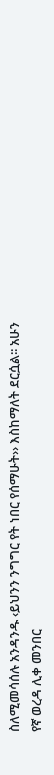ስለሚመሳሰሉ አንዳንዱ ‹ይህንን ንግግር የት ነበር የሰማሁት›› እስከማለት ደርሷል፡፡ አሁን የኛ ወረዳ ሊቀ መንበር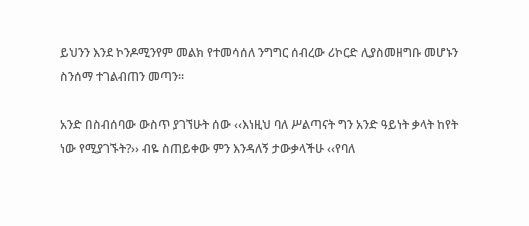ይህንን እንደ ኮንዶሚንየም መልክ የተመሳሰለ ንግግር ሰብረው ሪኮርድ ሊያስመዘግቡ መሆኑን ስንሰማ ተገልብጠን መጣን፡፡

አንድ በስብሰባው ውስጥ ያገኘሁት ሰው ‹‹እነዚህ ባለ ሥልጣናት ግን አንድ ዓይነት ቃላት ከየት ነው የሚያገኙት?›› ብዬ ስጠይቀው ምን እንዳለኝ ታውቃላችሁ ‹‹የባለ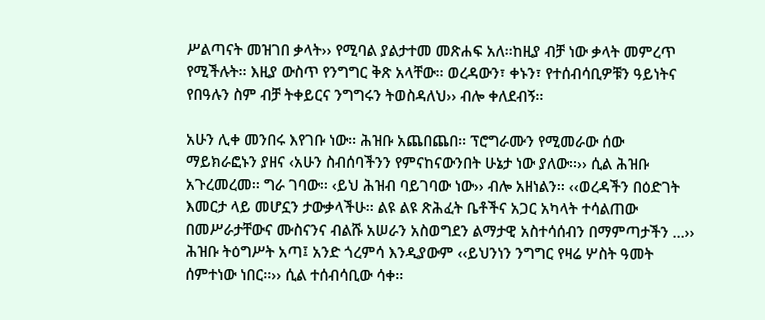ሥልጣናት መዝገበ ቃላት›› የሚባል ያልታተመ መጽሐፍ አለ፡፡ከዚያ ብቻ ነው ቃላት መምረጥ የሚችሉት፡፡ እዚያ ውስጥ የንግግር ቅጽ አላቸው፡፡ ወረዳውን፣ ቀኑን፣ የተሰብሳቢዎቹን ዓይነትና የበዓሉን ስም ብቻ ትቀይርና ንግግሩን ትወስዳለህ›› ብሎ ቀለደብኝ፡፡

አሁን ሊቀ መንበሩ እየገቡ ነው፡፡ ሕዝቡ አጨበጨበ፡፡ ፕሮግራሙን የሚመራው ሰው ማይክራፎኑን ያዘና ‹አሁን ስብሰባችንን የምናከናውንበት ሁኔታ ነው ያለው፡፡›› ሲል ሕዝቡ አጉረመረመ፡፡ ግራ ገባው፡፡ ‹ይህ ሕዝብ ባይገባው ነው›› ብሎ አዘነልን፡፡ ‹‹ወረዳችን በዕድገት እመርታ ላይ መሆኗን ታውቃላችሁ፡፡ ልዩ ልዩ ጽሕፈት ቤቶችና አጋር አካላት ተሳልጠው በመሥራታቸውና ሙስናንና ብልሹ አሠራን አስወግደን ልማታዊ አስተሳሰብን በማምጣታችን …›› ሕዝቡ ትዕግሥት አጣ፤ አንድ ጎረምሳ እንዲያውም ‹‹ይህንነን ንግግር የዛሬ ሦስት ዓመት ሰምተነው ነበር፡፡›› ሲል ተሰብሳቢው ሳቀ፡፡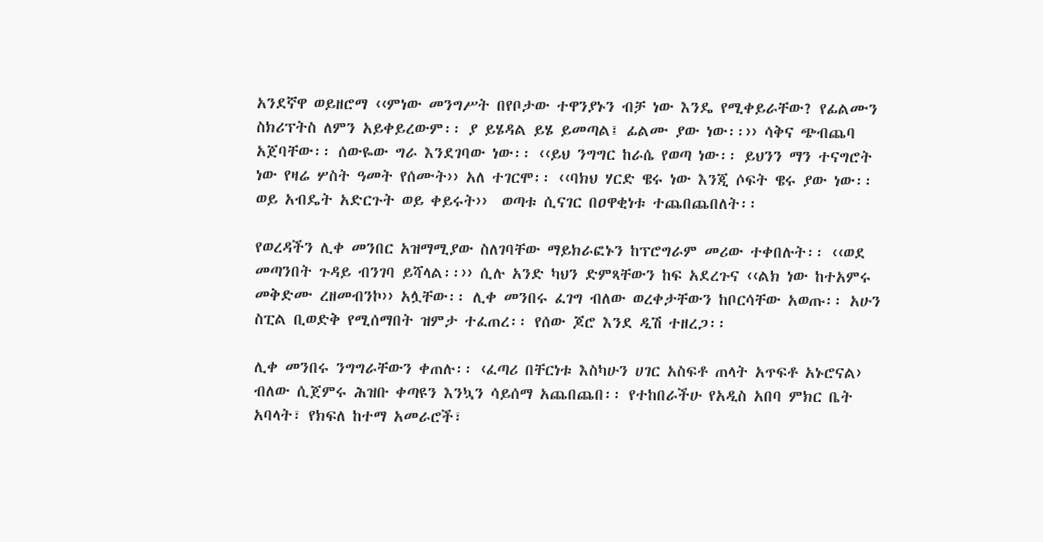አንደኛዋ ወይዘሮማ ‹‹ምነው መንግሥት በየቦታው ተዋንያኑን ብቻ ነው እንዴ የሚቀይራቸው? የፊልሙን ስክሪፕትስ ለምን አይቀይረውም፡፡ ያ ይሄዳል ይሄ ይመጣል፤ ፊልሙ ያው ነው፡፡›› ሳቅና ጭብጨባ አጀባቸው፡፡ ሰውዬው ግራ እንደገባው ነው፡፡ ‹‹ይህ ንግግር ከራሴ የወጣ ነው፡፡ ይህንን ማን ተናግሮት ነው የዛሬ ሦስት ዓመት የሰሙት›› አለ ተገርሞ፡፡ ‹‹ባክህ ሃርድ ዌሩ ነው እንጂ ሶፍት ዌሩ ያው ነው፡፡ ወይ አብዴት አድርጉት ወይ ቀይሩት››  ወጣቱ ሲናገር በዐዋቂነቱ ተጨበጨበለት፡፡

የወረዳችን ሊቀ መንበር አዝማሚያው ስለገባቸው ማይክራፎኑን ከፕሮግራም መሪው ተቀበሉት፡፡ ‹‹ወደ መጣንበት ጉዳይ ብንገባ ይሻላል፡፡›› ሲሉ አንድ ካህን ድምጻቸውን ከፍ አደረጉና ‹‹ልክ ነው ከተአምሩ መቅድሙ ረዘመብንኮ›› አሏቸው፡፡ ሊቀ መንበሩ ፈገግ ብለው ወረቀታቸውን ከቦርሳቸው አወጡ፡፡ አሁን ስፒል ቢወድቅ የሚሰማበት ዝምታ ተፈጠረ፡፡ የሰው ጆሮ እንደ ዲሽ ተዘረጋ፡፡

ሊቀ መንበሩ ንግግራቸውን ቀጠሉ፡፡ ‹ፈጣሪ በቸርነቱ እስካሁን ሀገር አስፍቶ ጠላት አጥፍቶ አኑሮናል› ብለው ሲጀምሩ ሕዝቡ ቀጣዩን እንኳን ሳይሰማ አጨበጨበ፡፡ የተከበራችሁ የአዲስ አበባ ምክር ቤት አባላት፣ የክፍለ ከተማ አመራሮች፣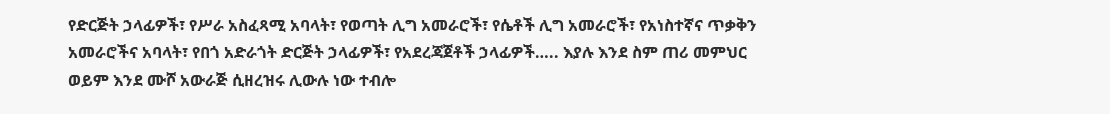የድርጅት ኃላፊዎች፣ የሥራ አስፈጻሚ አባላት፣ የወጣት ሊግ አመራሮች፣ የሴቶች ሊግ አመራሮች፣ የአነስተኛና ጥቃቅን አመራሮችና አባላት፣ የበጎ አድራጎት ድርጅት ኃላፊዎች፣ የአደረጃጀቶች ኃላፊዎች….. እያሉ እንደ ስም ጠሪ መምህር ወይም እንደ ሙሾ አውራጅ ሲዘረዝሩ ሊውሉ ነው ተብሎ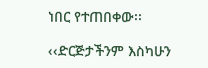ነበር የተጠበቀው፡፡

‹‹ድርጅታችንም እስካሁን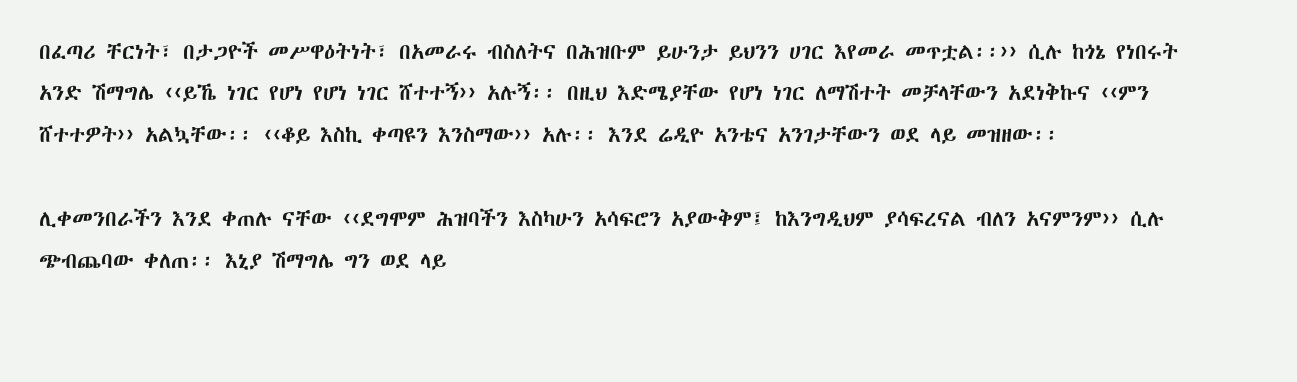በፈጣሪ ቸርነት፣ በታጋዮች መሥዋዕትነት፣ በአመራሩ ብስለትና በሕዝቡም ይሁንታ ይህንን ሀገር እየመራ መጥቷል፡፡›› ሲሉ ከጎኔ የነበሩት አንድ ሽማግሌ ‹‹ይኼ ነገር የሆነ የሆነ ነገር ሸተተኝ›› አሉኝ፡፡ በዚህ እድሜያቸው የሆነ ነገር ለማሽተት መቻላቸውን አደነቅኩና ‹‹ምን ሸተተዎት›› አልኳቸው፡፡ ‹‹ቆይ እስኪ ቀጣዩን እንስማው›› አሉ፡፡ እንደ ሬዲዮ አንቴና አንገታቸውን ወደ ላይ መዝዘው፡፡

ሊቀመንበራችን እንደ ቀጠሉ ናቸው ‹‹ደግሞም ሕዝባችን እስካሁን አሳፍሮን አያውቅም፤ ከእንግዲህም ያሳፍረናል ብለን አናምንም›› ሲሉ ጭብጨባው ቀለጠ፡፡ እኒያ ሽማግሌ ግን ወደ ላይ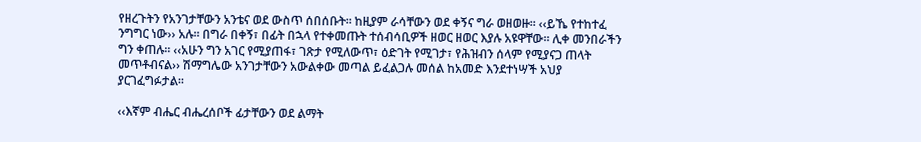የዘረጉትን የአንገታቸውን አንቴና ወደ ውስጥ ሰበሰቡት፡፡ ከዚያም ራሳቸውን ወደ ቀኝና ግራ ወዘወዙ፡፡ ‹‹ይኼ የተከተፈ ንግግር ነው›› አሉ፡፡ በግራ በቀኝ፣ በፊት በኋላ የተቀመጡት ተሰብሳቢዎች ዘወር ዘወር እያሉ አዩዋቸው፡፡ ሊቀ መንበራችን ግን ቀጠሉ፡፡ ‹‹አሁን ግን አገር የሚያጠፋ፣ ገጽታ የሚለውጥ፣ ዕድገት የሚገታ፣ የሕዝብን ሰላም የሚያናጋ ጠላት መጥቶብናል›› ሽማግሌው አንገታቸውን አውልቀው መጣል ይፈልጋሉ መሰል ከአመድ እንደተነሣች አህያ ያርገፈግፉታል፡፡

‹‹እኛም ብሔር ብሔረሰቦች ፊታቸውን ወደ ልማት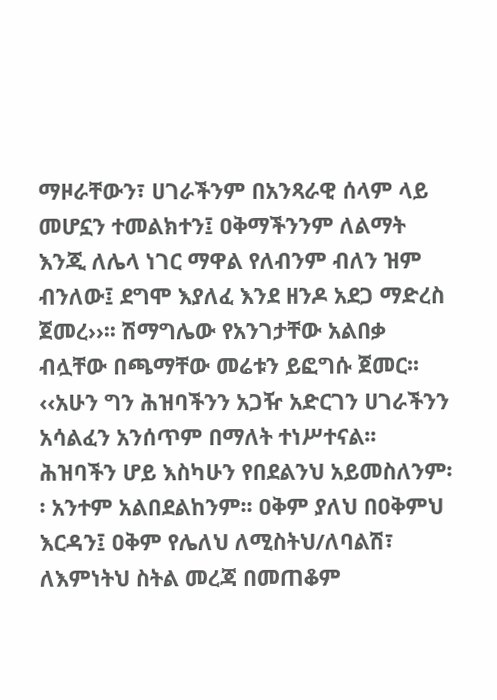ማዞራቸውን፣ ሀገራችንም በአንጻራዊ ሰላም ላይ መሆኗን ተመልክተን፤ ዐቅማችንንም ለልማት እንጂ ለሌላ ነገር ማዋል የለብንም ብለን ዝም ብንለው፤ ደግሞ እያለፈ እንደ ዘንዶ አደጋ ማድረስ ጀመረ››፡፡ ሽማግሌው የአንገታቸው አልበቃ ብሏቸው በጫማቸው መሬቱን ይፎግሱ ጀመር፡፡ ‹‹አሁን ግን ሕዝባችንን አጋዥ አድርገን ሀገራችንን አሳልፈን አንሰጥም በማለት ተነሥተናል፡፡ ሕዝባችን ሆይ እስካሁን የበደልንህ አይመስለንም፡፡ አንተም አልበደልከንም፡፡ ዐቅም ያለህ በዐቅምህ እርዳን፤ ዐቅም የሌለህ ለሚስትህ/ለባልሽ፣ ለእምነትህ ስትል መረጃ በመጠቆም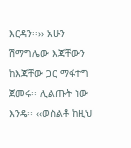እርዳን፡፡›› አሁን ሽማግሌው እጃቸውን ከእጃቸው ጋር ማፋተግ ጀመሩ፡፡ ሊልጡት ነው እንዴ፡፡ ‹‹ወስልቶ ከዚህ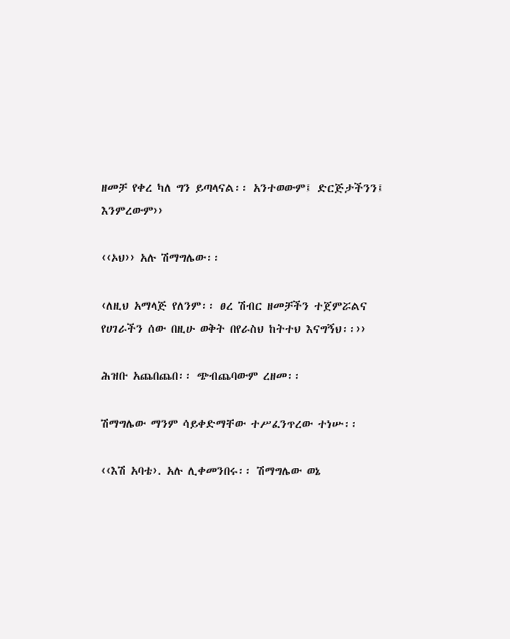ዘመቻ የቀረ ካለ ግን ይጣላናል፡፡ አንተወውም፤ ድርጅታችንን፤ እንምረውም››

‹‹ኦህ›› አሉ ሽማግሌው፡፡

‹ለዚህ አማላጅ የለንም፡፡ ፀረ ሽብር ዘመቻችን ተጀምሯልና የሀገራችን ሰው በዚሁ ወቅት በየራስህ ከትተህ እናግኝህ፡፡››

ሕዝቡ አጨበጨበ፡፡ ጭብጨባውም ረዘመ፡፡

ሽማግሌው ማንም ሳይቀድማቸው ተሥፈንጥረው ተነሡ፡፡

‹‹እሽ አባቴ›. አሉ ሊቀመንበሩ፡፡ ሽማግሌው ወኔ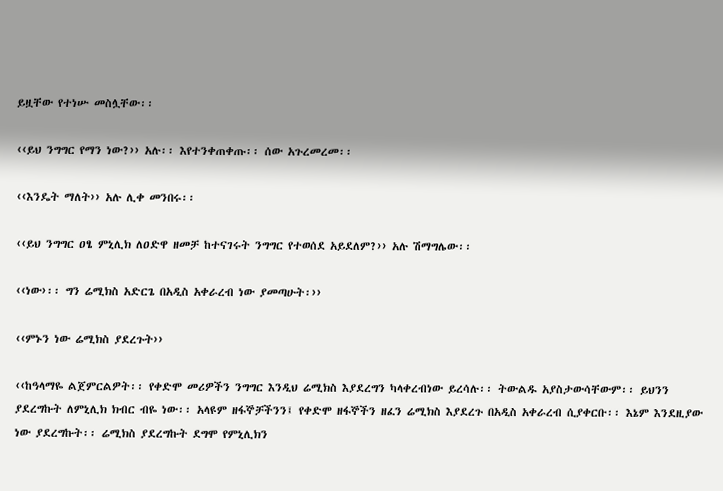ይዟቸው የተነሡ መስሏቸው፡፡

‹‹ይህ ንግግር የማን ነው?›› አሉ፡፡ እየተንቀጠቀጡ፡፡ ሰው አጉረመረመ፡፡

‹‹እንዴት ማለት›› አሉ ሊቀ መንበሩ፡፡

‹‹ይህ ንግግር ዐፄ ምኒሊክ ለዐድዋ ዘመቻ ከተናገሩት ንግግር የተወሰደ አይደለም?›› አሉ ሽማግሌው፡፡

‹‹ነው›፡፡ ግን ሬሚክስ አድርጌ በአዲስ አቀራረብ ነው ያመጣሁት፡››

‹‹ምኑን ነው ሬሚክስ ያደረጉት››

‹‹ከዓላማዬ ልጀምርልዎት፡፡ የቀድሞ መሪዎችን ንግግር እንዲህ ሬሚክስ እያደረግን ካላቀረብነው ይረሳሉ፡፡ ትውልዱ አያስታውሳቸውም፡፡ ይህንን ያደረግኩት ለምኒሊክ ክብር ብዬ ነው፡፡ አላዩም ዘፋኞቻችንን፤ የቀድሞ ዘፋኞችን ዘፈን ሬሚክስ እያደረጉ በአዲስ አቀራረብ ሲያቀርቡ፡፡ እኔም እንደዚያው ነው ያደረግኩት፡፡ ሬሚክስ ያደረግኩት ደግሞ የምኒሊክን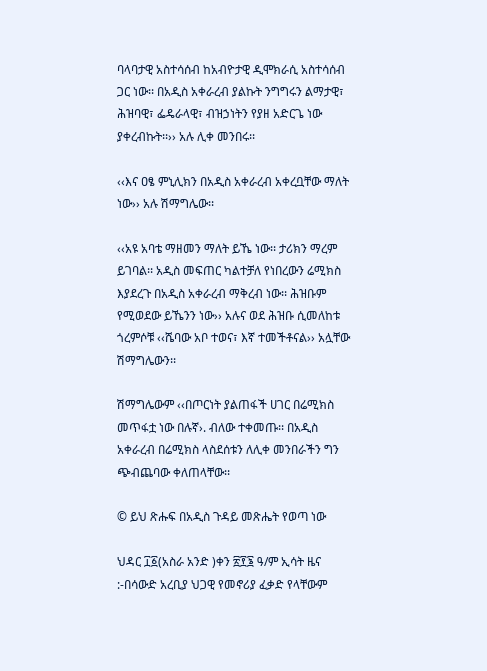ባላባታዊ አስተሳሰብ ከአብዮታዊ ዲሞክራሲ አስተሳሰብ ጋር ነው፡፡ በአዲስ አቀራረብ ያልኩት ንግግሩን ልማታዊ፣ ሕዝባዊ፣ ፌዴራላዊ፣ ብዝኃነትን የያዘ አድርጌ ነው ያቀረብኩት፡፡›› አሉ ሊቀ መንበሩ፡፡

‹‹እና ዐፄ ምኒሊክን በአዲስ አቀራረብ አቀረቧቸው ማለት ነው›› አሉ ሽማግሌው፡፡

‹‹አዩ አባቴ ማዘመን ማለት ይኼ ነው፡፡ ታሪክን ማረም ይገባል፡፡ አዲስ መፍጠር ካልተቻለ የነበረውን ሬሚክስ እያደረጉ በአዲስ አቀራረብ ማቅረብ ነው፡፡ ሕዝቡም የሚወደው ይኼንን ነው›› አሉና ወደ ሕዝቡ ሲመለከቱ ጎረምሶቹ ‹‹ሼባው አቦ ተወና፣ እኛ ተመችቶናል›› አሏቸው ሽማግሌውን፡፡

ሽማግሌውም ‹‹በጦርነት ያልጠፋች ሀገር በሬሚክስ መጥፋቷ ነው በሉኛ›. ብለው ተቀመጡ፡፡ በአዲስ አቀራረብ በሬሚክስ ላስደሰቱን ለሊቀ መንበራችን ግን ጭብጨባው ቀለጠላቸው፡፡

© ይህ ጽሑፍ በአዲስ ጉዳይ መጽሔት የወጣ ነው

ህዳር ፲፩(አስራ አንድ )ቀን ፳፻፮ ዓ/ም ኢሳት ዜና :-በሳውድ አረቢያ ህጋዊ የመኖሪያ ፈቃድ የላቸውም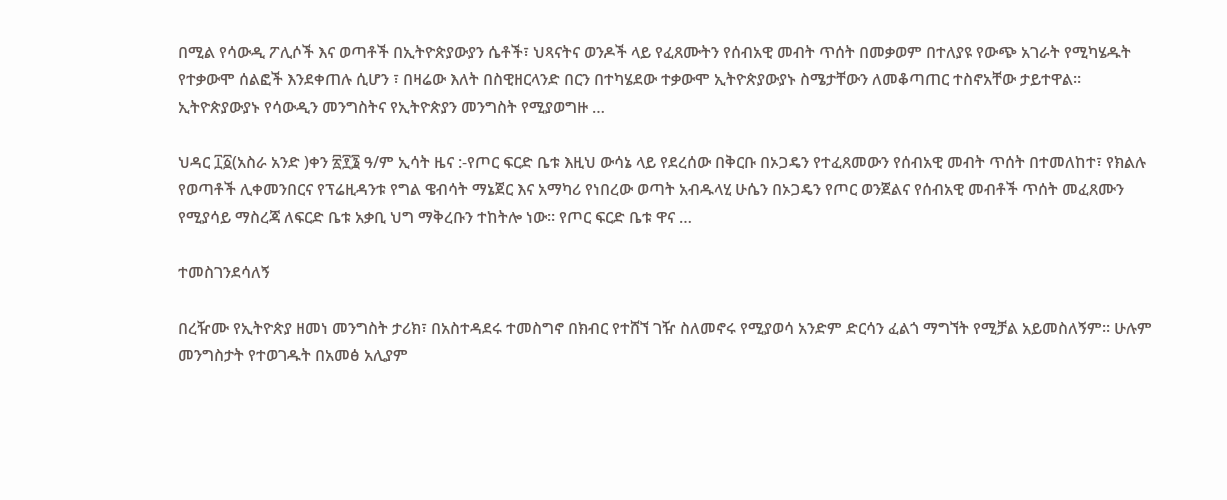በሚል የሳውዲ ፖሊሶች እና ወጣቶች በኢትዮጵያውያን ሴቶች፣ ህጻናትና ወንዶች ላይ የፈጸሙትን የሰብአዊ መብት ጥሰት በመቃወም በተለያዩ የውጭ አገራት የሚካሄዱት የተቃውሞ ሰልፎች እንደቀጠሉ ሲሆን ፣ በዛሬው እለት በስዊዘርላንድ በርን በተካሄደው ተቃውሞ ኢትዮጵያውያኑ ስሜታቸውን ለመቆጣጠር ተስኖአቸው ታይተዋል። ኢትዮጵያውያኑ የሳውዲን መንግስትና የኢትዮጵያን መንግስት የሚያወግዙ …

ህዳር ፲፩(አስራ አንድ )ቀን ፳፻፮ ዓ/ም ኢሳት ዜና :-የጦር ፍርድ ቤቱ እዚህ ውሳኔ ላይ የደረሰው በቅርቡ በኦጋዴን የተፈጸመውን የሰብአዊ መብት ጥሰት በተመለከተ፣ የክልሉ የወጣቶች ሊቀመንበርና የፕሬዚዳንቱ የግል ዌብሳት ማኔጀር እና አማካሪ የነበረው ወጣት አብዱላሂ ሁሴን በኦጋዴን የጦር ወንጀልና የሰብአዊ መብቶች ጥሰት መፈጸሙን የሚያሳይ ማስረጃ ለፍርድ ቤቱ አቃቢ ህግ ማቅረቡን ተከትሎ ነው። የጦር ፍርድ ቤቱ ዋና …

ተመስገንደሳለኝ

በረዥሙ የኢትዮጵያ ዘመነ መንግስት ታሪክ፣ በአስተዳደሩ ተመስግኖ በክብር የተሸኘ ገዥ ስለመኖሩ የሚያወሳ አንድም ድርሳን ፈልጎ ማግኘት የሚቻል አይመስለኝም፡፡ ሁሉም መንግስታት የተወገዱት በአመፅ አሊያም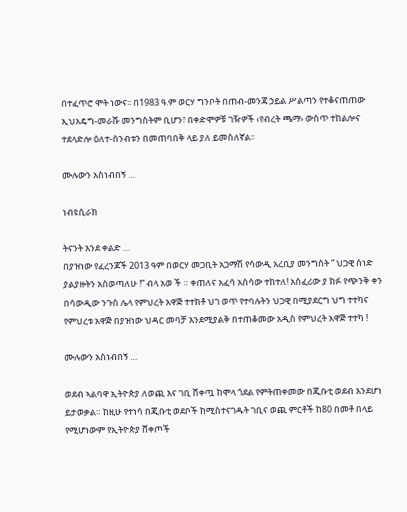በተፈጥሮ ሞት ነውና፡፡ በ1983 ዓ.ም ወርሃ ግንቦት በጠብ-መንጃ ኃይል ሥልጣን የተቆናጠጠው ኢህአዴግ-መራሹ መንግስትም ቢሆን፣ በቀድሞዎቹ ገዥዎች ‹የብረት ጫማ› ውስጥ ተከልሎና ተደላድሎ ዕለተ-ስንብቱን በመጠባበቅ ላይ ያለ ይመስለኛል፡፡

ሙሉውን አስነብበኝ …

ነብዩሲራክ

ትናንት እንደ ቀልድ …
በያዝነው የፈረንጆች 2013 ዓም በወርሃ መጋቢት አጋማሽ የሳውዲ አረቢያ መንግስት ” ህጋዊ ሰነድ ያልያዙትን አስወጣለሁ !” ብላ አወ ች ። ቀጠለና አፈሳ አሰሳው ተከተለ! አስፈሪው ያ ክፉ የጭንቅ ቀን በሳውዲው ንጉስ ሌላ የምህረት አዋጅ ተተክቶ ህገ ወጥ የተባሉትን ህጋዊ በሚያደርግ ህግ ተተካና የምህረቱ አዋጅ በያዝነው ህዳር መባቻ እንደሚያልቅ በተጠቆመው አዲስ የምህረት አዋጅ ተተካ !

ሙሉውን አስነብበኝ …

ወደብ ኣልባዋ ኢትዮጵያ ለወጪ እና ገቢ ሸቀጧ ከሞላ ጎደል የምትጠቀመው በጂቡቲ ወደብ እንደሆነ ይታወቃል። ከዚሁ የተነሳ በጂቡቲ ወደቦች ከሚስተናገዱት ገቢና ወጪ ምርቶች ከ80 በመቶ በላይ የሚሆነውም የኢትዮጵያ ሸቀጦች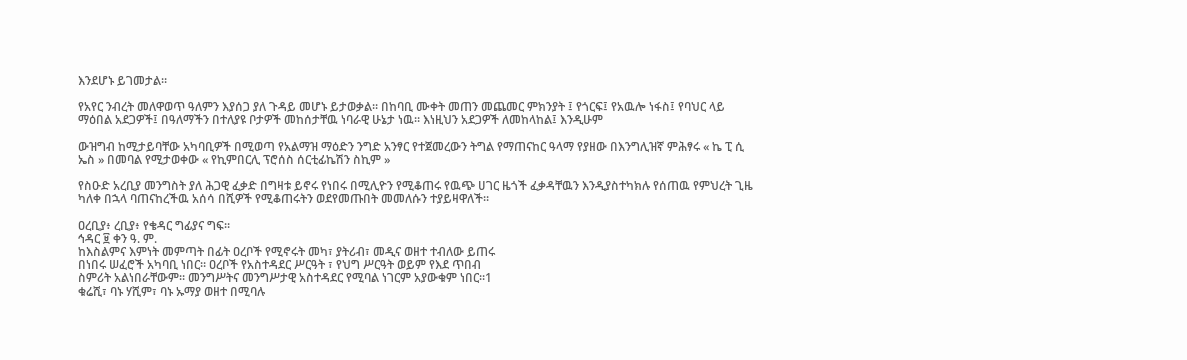እንደሆኑ ይገመታል።

የአየር ንብረት መለዋወጥ ዓለምን እያሰጋ ያለ ጉዳይ መሆኑ ይታወቃል። በከባቢ ሙቀት መጠን መጨመር ምክንያት ፤ የጎርፍ፤ የአዉሎ ነፋስ፤ የባህር ላይ ማዕበል አደጋዎች፤ በዓለማችን በተለያዩ ቦታዎች መከሰታቸዉ ነባራዊ ሁኔታ ነዉ። እነዚህን አደጋዎች ለመከላከል፤ እንዲሁም

ውዝግብ ከሚታይባቸው አካባቢዎች በሚወጣ የአልማዝ ማዕድን ንግድ አንፃር የተጀመረውን ትግል የማጠናከር ዓላማ የያዘው በእንግሊዝኛ ምሕፃሩ « ኬ ፒ ሲ ኤስ » በመባል የሚታወቀው « የኪምበርሊ ፕሮሰስ ሰርቲፊኬሽን ስኪም »

የስዑድ አረቢያ መንግስት ያለ ሕጋዊ ፈቃድ በግዛቱ ይኖሩ የነበሩ በሚሊዮን የሚቆጠሩ የዉጭ ሀገር ዜጎች ፈቃዳቸዉን እንዲያስተካክሉ የሰጠዉ የምህረት ጊዜ ካለቀ በኋላ ባጠናከረችዉ አሰሳ በሺዎች የሚቆጠሩትን ወደየመጡበት መመለሱን ተያይዛዋለች።

ዐረቢያ፥ ረቢያ፥ የቄዳር ግፊያና ግፍ።
ኅዳር ፱ ቀን ዓ. ም.
ከእስልምና እምነት መምጣት በፊት ዐረቦች የሚኖሩት መካ፣ ያትሪብ፣ መዲና ወዘተ ተብለው ይጠሩ
በነበሩ ሠፈሮች አካባቢ ነበር። ዐረቦች የአስተዳደር ሥርዓት ፣ የህግ ሥርዓት ወይም የእደ ጥበብ
ስምሪት አልነበራቸውም። መንግሥትና መንግሥታዊ አስተዳደር የሚባል ነገርም አያውቁም ነበር።1
ቁሬሺ፣ ባኑ ሃሺም፣ ባኑ ኡማያ ወዘተ በሚባሉ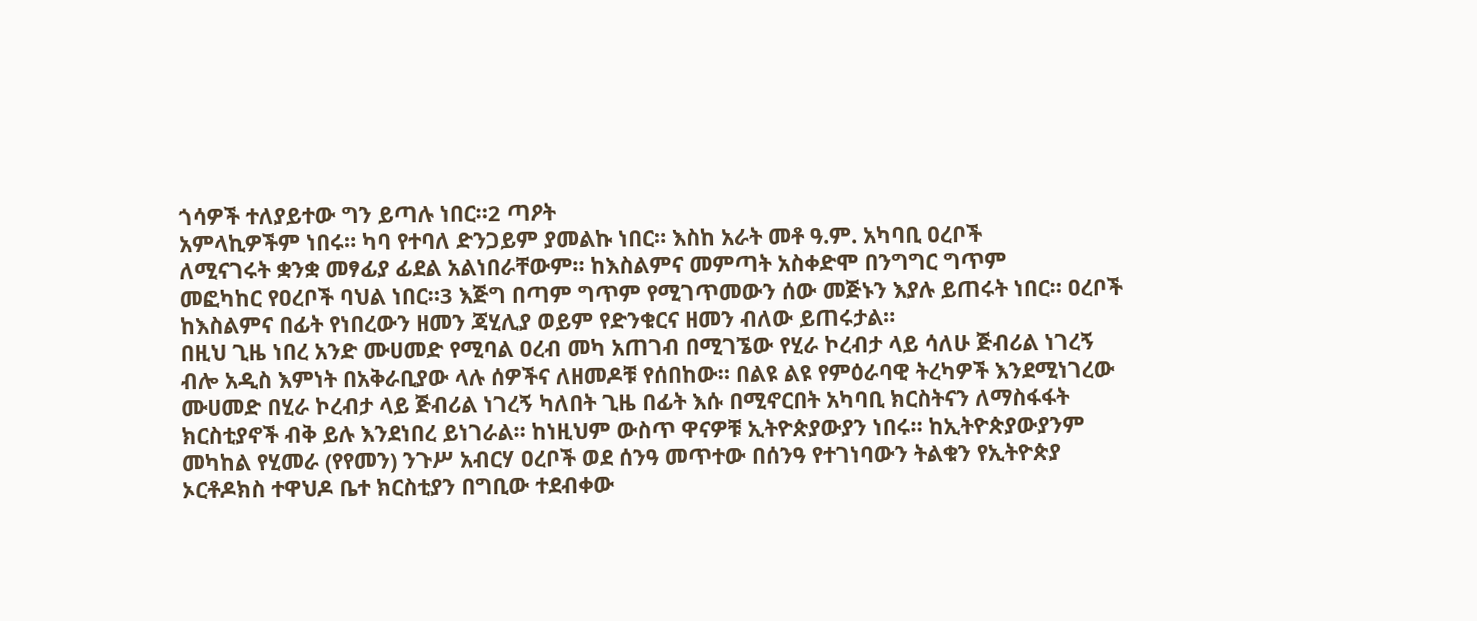ጎሳዎች ተለያይተው ግን ይጣሉ ነበር።2 ጣዖት
አምላኪዎችም ነበሩ። ካባ የተባለ ድንጋይም ያመልኩ ነበር። እስከ አራት መቶ ዓ.ም. አካባቢ ዐረቦች
ለሚናገሩት ቋንቋ መፃፊያ ፊደል አልነበራቸውም። ከእስልምና መምጣት አስቀድሞ በንግግር ግጥም
መፎካከር የዐረቦች ባህል ነበር።3 እጅግ በጣም ግጥም የሚገጥመውን ሰው መጅኑን እያሉ ይጠሩት ነበር። ዐረቦች
ከእስልምና በፊት የነበረውን ዘመን ጃሂሊያ ወይም የድንቁርና ዘመን ብለው ይጠሩታል።
በዚህ ጊዜ ነበረ አንድ ሙሀመድ የሚባል ዐረብ መካ አጠገብ በሚገኜው የሂራ ኮረብታ ላይ ሳለሁ ጅብሪል ነገረኝ
ብሎ አዲስ እምነት በአቅራቢያው ላሉ ሰዎችና ለዘመዶቹ የሰበከው። በልዩ ልዩ የምዕራባዊ ትረካዎች እንደሚነገረው
ሙሀመድ በሂራ ኮረብታ ላይ ጅብሪል ነገረኝ ካለበት ጊዜ በፊት እሱ በሚኖርበት አካባቢ ክርስትናን ለማስፋፋት
ክርስቲያኖች ብቅ ይሉ እንደነበረ ይነገራል። ከነዚህም ውስጥ ዋናዎቹ ኢትዮጵያውያን ነበሩ። ከኢትዮጵያውያንም
መካከል የሂመራ (የየመን) ንጉሥ አብርሃ ዐረቦች ወደ ሰንዓ መጥተው በሰንዓ የተገነባውን ትልቁን የኢትዮጵያ
ኦርቶዶክስ ተዋህዶ ቤተ ክርስቲያን በግቢው ተደብቀው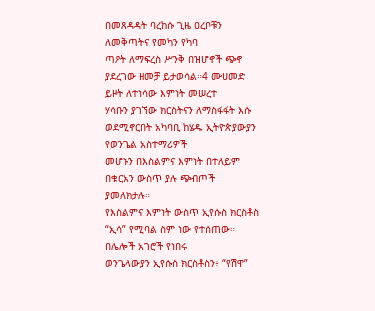በመጸዳዳት ባረከሱ ጊዜ ዐረቦቹን ለመቅጣትና የመካን የካባ
ጣዖት ለማፍረስ ሥንቅ በዝሆኖች ጭኖ ያደረገው ዘመቻ ይታወሳል።4 ሙሀመድ ይዞት ለተነሳው እምነት መሠረተ
ሃሳቡን ያገኘው ክርስትናን ለማስፋፋት እሱ ወደሚኖርበት አካባቢ ከሄዱ ኢትዮጵያውያን የወንጌል አስተማሪዎች
መሆኑን በእስልምና እምነት በተለይም በቁርአን ውስጥ ያሉ ጭብጦች ያመለክታሉ።
የእስልምና እምነት ውስጥ ኢየሱስ ክርስቶስ “ኢሳ” የሚባል ስም ነው የተሰጠው። በሌሎች አገሮች የነበሩ
ወንጌላውያን ኢየሱስ ክርስቶስን፥ “የሽዋ”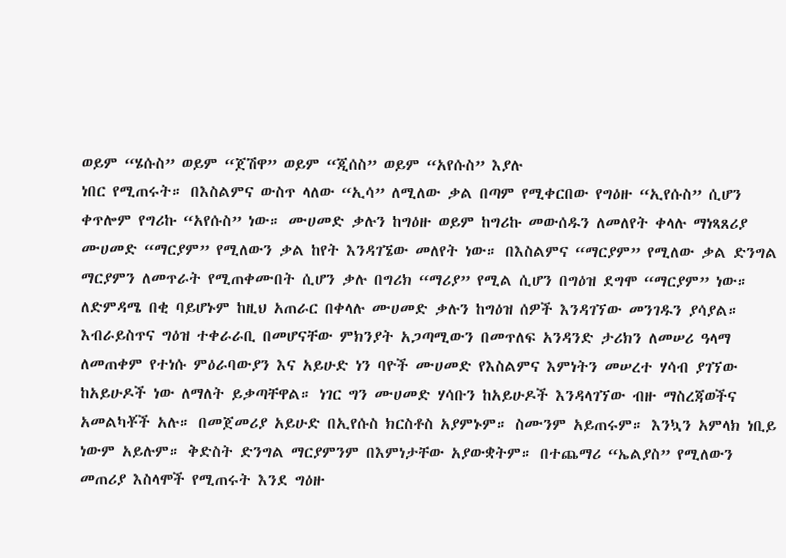ወይም “ሄሱስ” ወይም “ጀሽዋ” ወይም “ጂሰስ” ወይም “አየሱስ” እያሉ
ነበር የሚጠሩት። በእስልምና ውስጥ ላለው “ኢሳ” ለሚለው ቃል በጣም የሚቀርበው የግዕዙ “ኢየሱስ” ሲሆን
ቀጥሎም የግሪኩ “አየሱስ” ነው። ሙሀመድ ቃሉን ከግዕዙ ወይም ከግሪኩ መውሰዱን ለመለየት ቀላሉ ማነጻጸሪያ
ሙሀመድ “ማርያም” የሚለውን ቃል ከየት እንዳገኜው መለየት ነው። በእስልምና “ማርያም” የሚለው ቃል ድንግል
ማርያምን ለመጥራት የሚጠቀሙበት ሲሆን ቃሉ በግሪክ “ማሪያ” የሚል ሲሆን በግዕዝ ደግሞ “ማርያም” ነው።
ለድምዳሜ በቂ ባይሆኑም ከዚህ አጠራር በቀላሉ ሙሀመድ ቃሉን ከግዕዝ ሰዎች እንዳገኘው መንገዱን ያሳያል።
እብራይስጥና ግዕዝ ተቀራራቢ በመሆናቸው ምክንያት አጋጣሚውን በመጥለፍ አንዳንድ ታሪክን ለመሠሪ ዓላማ
ለመጠቀም የተነሱ ምዕራባውያን እና አይሁድ ነን ባዮች ሙሀመድ የእስልምና እምነትን መሠረተ ሃሳብ ያገኘው
ከአይሁዶች ነው ለማለት ይቃጣቸዋል። ነገር ግን ሙሀመድ ሃሳቡን ከአይሁዶች እንዳላገኘው ብዙ ማስረጃወችና
አመልካቾች አሉ። በመጀመሪያ አይሁድ በኢየሱስ ክርስቶስ አያምኑም። ስሙንም አይጠሩም። እንኳን አምላክ ነቢይ
ነውም አይሉም። ቅድስት ድንግል ማርያምንም በእምነታቸው አያውቋትም። በተጨማሪ “ኤልያስ” የሚለውን
መጠሪያ እስላሞች የሚጠሩት እንደ ግዕዙ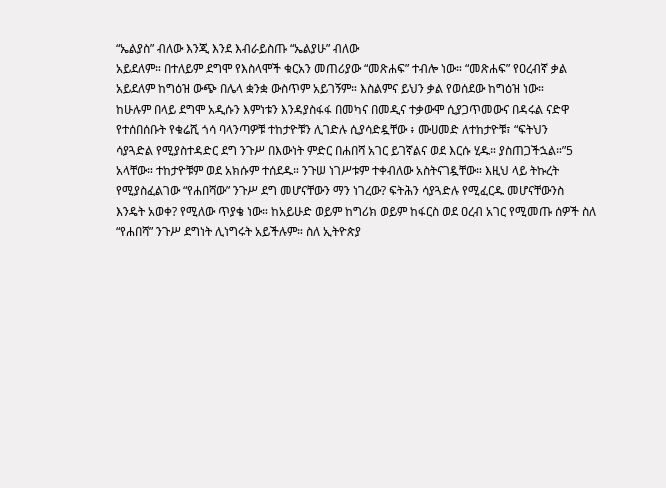“ኤልያስ” ብለው እንጂ እንደ እብራይስጡ “ኤልያሁ” ብለው
አይደለም። በተለይም ደግሞ የእስላሞች ቁርአን መጠሪያው “መጽሐፍ” ተብሎ ነው። “መጽሐፍ” የዐረብኛ ቃል
አይደለም ከግዕዝ ውጭ በሌላ ቋንቋ ውስጥም አይገኝም። እስልምና ይህን ቃል የወሰደው ከግዕዝ ነው።
ከሁሉም በላይ ደግሞ አዲሱን እምነቱን እንዳያስፋፋ በመካና በመዲና ተቃውሞ ሲያጋጥመውና በዳሩል ናድዋ
የተሰበሰቡት የቁሬሺ ጎሳ ባላንጣዎቹ ተከታዮቹን ሊገድሉ ሲያሳድዷቸው ፥ ሙሀመድ ለተከታዮቹ፣ “ፍትህን
ሳያጓድል የሚያስተዳድር ደግ ንጉሥ በእውነት ምድር በሐበሻ አገር ይገኛልና ወደ እርሱ ሂዱ። ያስጠጋችኋል።”5
አላቸው። ተከታዮቹም ወደ አክሱም ተሰደዱ። ንጉሠ ነገሥቱም ተቀብለው አስትናገዷቸው። እዚህ ላይ ትኩረት
የሚያስፈልገው “የሐበሻው” ንጉሥ ደግ መሆናቸውን ማን ነገረው? ፍትሕን ሳያጓድሉ የሚፈርዱ መሆናቸውንስ
እንዴት አወቀ? የሚለው ጥያቄ ነው። ከአይሁድ ወይም ከግሪክ ወይም ከፋርስ ወደ ዐረብ አገር የሚመጡ ሰዎች ስለ
“የሐበሻ” ንጉሥ ደግነት ሊነግሩት አይችሉም። ስለ ኢትዮጵያ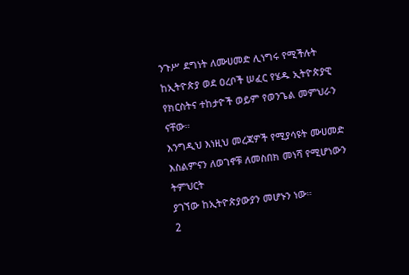ንጉሥ ደግነት ለሙሀመድ ሊነግሩ የሚችሉት
ከኢትዮጵያ ወደ ዐረቦች ሠፈር የሄዱ ኢትዮጵያዊ የክርስትና ተከታዮች ወይም የወንጌል መምህራን ናቸው።
እንግዲህ እነዚህ መረጃዎች የሚያሳዩት ሙሀመድ እስልምናን ለወገኖቹ ለመስበክ መነሻ የሚሆነውን ትምህርት
ያገኘው ከኢትዮጵያውያን መሆኑን ነው።
2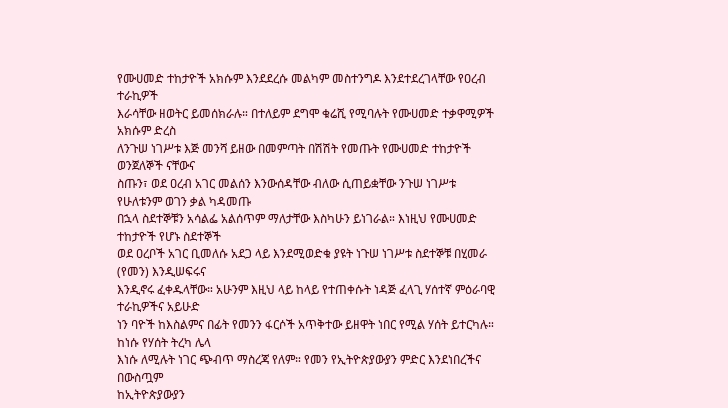የሙሀመድ ተከታዮች አክሱም እንደደረሱ መልካም መስተንግዶ እንደተደረገላቸው የዐረብ ተራኪዎች
እራሳቸው ዘወትር ይመሰክራሉ። በተለይም ደግሞ ቁሬሺ የሚባሉት የሙሀመድ ተቃዋሚዎች አክሱም ድረስ
ለንጉሠ ነገሥቱ እጅ መንሻ ይዘው በመምጣት በሽሽት የመጡት የሙሀመድ ተከታዮች ወንጀለኞች ናቸውና
ስጡን፣ ወደ ዐረብ አገር መልሰን እንውሰዳቸው ብለው ሲጠይቋቸው ንጉሠ ነገሥቱ የሁለቱንም ወገን ቃል ካዳመጡ
በኋላ ስደተኞቹን አሳልፌ አልሰጥም ማለታቸው እስካሁን ይነገራል። እነዚህ የሙሀመድ ተከታዮች የሆኑ ስደተኞች
ወደ ዐረቦች አገር ቢመለሱ አደጋ ላይ እንደሚወድቁ ያዩት ነጉሠ ነገሥቱ ስደተኞቹ በሂመራ (የመን) እንዲሠፍሩና
እንዲኖሩ ፈቀዱላቸው። አሁንም እዚህ ላይ ከላይ የተጠቀሱት ነዳጅ ፈላጊ ሃሰተኛ ምዕራባዊ ተራኪዎችና አይሁድ
ነን ባዮች ከእስልምና በፊት የመንን ፋርሶች አጥቅተው ይዘዋት ነበር የሚል ሃሰት ይተርካሉ። ከነሱ የሃሰት ትረካ ሌላ
እነሱ ለሚሉት ነገር ጭብጥ ማስረጃ የለም። የመን የኢትዮጵያውያን ምድር እንደነበረችና በውስጧም
ከኢትዮጵያውያን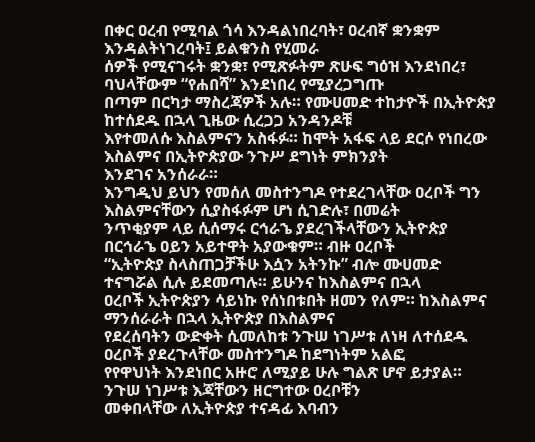በቀር ዐረብ የሚባል ጎሳ እንዳልነበረባት፣ ዐረብኛ ቋንቋም እንዳልትነገረባት፤ ይልቁንስ የሂመራ
ሰዎች የሚናገሩት ቋንቋ፣ የሚጽፉትም ጽሁፍ ግዕዝ እንደነበረ፣ ባህላቸውም “የሐበሻ” እንደነበረ የሚያረጋግጡ
በጣም በርካታ ማስረጃዎች አሉ። የሙሀመድ ተከታዮች በኢትዮጵያ ከተሰደዱ በኋላ ጊዜው ሲረጋጋ አንዳንዶቹ
እየተመለሱ እስልምናን አስፋፉ። ከሞት አፋፍ ላይ ደርሶ የነበረው እስልምና በኢትዮጵያው ንጉሥ ደግነት ምክንያት
እንደገና አንሰራራ።
እንግዲህ ይህን የመሰለ መስተንግዶ የተደረገላቸው ዐረቦች ግን እስልምናቸውን ሲያስፋፉም ሆነ ሲገድሉ፣ በመሬት
ንጥቂያም ላይ ሲሰማሩ ርኅራኄ ያደረገችላቸውን ኢትዮጵያ በርኅራኄ ዐይን አይተዋት አያውቁም። ብዙ ዐረቦች
“ኢትዮጵያ ስላስጠጋቻችሁ እሷን አትንኩ” ብሎ ሙሀመድ ተናግሯል ሲሉ ይደመጣሉ። ይሁንና ከእስልምና በኋላ
ዐረቦች ኢትዮጵያን ሳይነኩ የሰነበቱበት ዘመን የለም። ከእስልምና ማንሰራራት በኋላ ኢትዮጵያ በእስልምና
የደረሰባትን ውድቀት ሲመለከቱ ንጉሠ ነገሥቱ ለነዛ ለተሰደዱ ዐረቦች ያደረጉላቸው መስተንግዶ ከደግነትም አልፎ
የየዋህነት እንደነበር አዙሮ ለሚያይ ሁሉ ግልጽ ሆኖ ይታያል። ንጉሠ ነገሥቱ እጃቸውን ዘርግተው ዐረቦቹን
መቀበላቸው ለኢትዮጵያ ተናዳፊ እባብን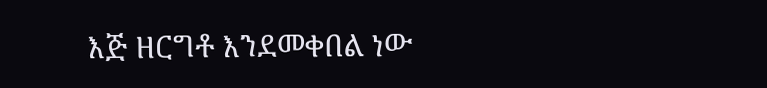እጅ ዘርግቶ እንደመቀበል ነው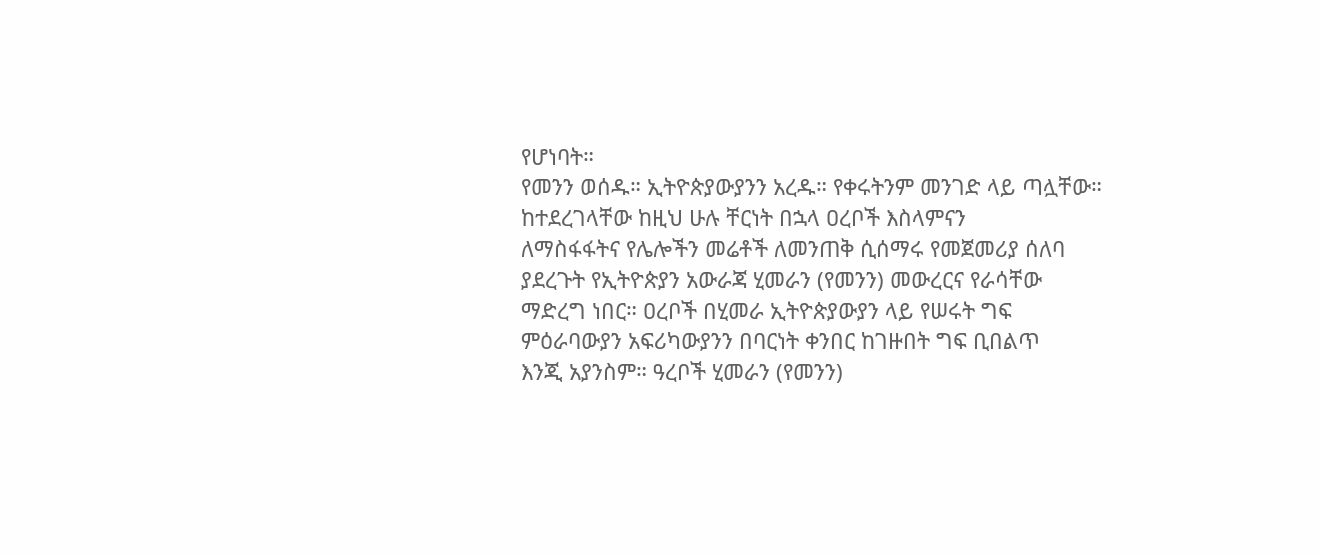የሆነባት።
የመንን ወሰዱ። ኢትዮጵያውያንን አረዱ። የቀሩትንም መንገድ ላይ ጣሏቸው።
ከተደረገላቸው ከዚህ ሁሉ ቸርነት በኋላ ዐረቦች እስላምናን
ለማስፋፋትና የሌሎችን መሬቶች ለመንጠቅ ሲሰማሩ የመጀመሪያ ሰለባ
ያደረጉት የኢትዮጵያን አውራጃ ሂመራን (የመንን) መውረርና የራሳቸው
ማድረግ ነበር። ዐረቦች በሂመራ ኢትዮጵያውያን ላይ የሠሩት ግፍ
ምዕራባውያን አፍሪካውያንን በባርነት ቀንበር ከገዙበት ግፍ ቢበልጥ
እንጂ አያንስም። ዓረቦች ሂመራን (የመንን)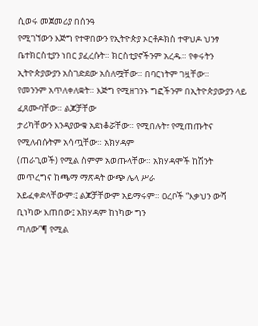ሲወሩ መጀመሪያ በሰንዓ
የሚገኘውን እጅግ የተዋበውን የኢትዮጵያ ኦርቶዶክስ ተዋህዶ ህንፃ
ቤተክርስቲያን ነበር ያፈረሱት። ክርስቲያኖችንም አረዱ። የቀሩትን
ኢትዮጵያውያን አስገድደው አሰለሟቸው። በባርነትም ገዟቸው።
የመንንም አጥለቀለቋት። እጅግ የሚዘገንኑ ግፎችንም በኢትዮጵያውያን ላይ ፈጸሙባቸው። ልጆቻቸው
ታሪካቸውን እንዳያውቁ አደነቆሯቸው። የሚበሉት፣ የሚጠጡትና የሚለብሱትም አሳጧቸው። አክሃዳም
(ጠራጊወች) የሚል ስምም አወጡላቸው። አክሃዳሞች ከሽንት መጥረግና ከጫማ ማጽዳት ውጭ ሌላ ሥራ
አይፈቀድላቸውም፡፤ ልጆቻቸውም አይማሩም። ዐረቦች “እቃህን ውሻ ቢነካው እጠበው፤ አክሃዳም ከነካው ግን
ጣለው”¶ የሚል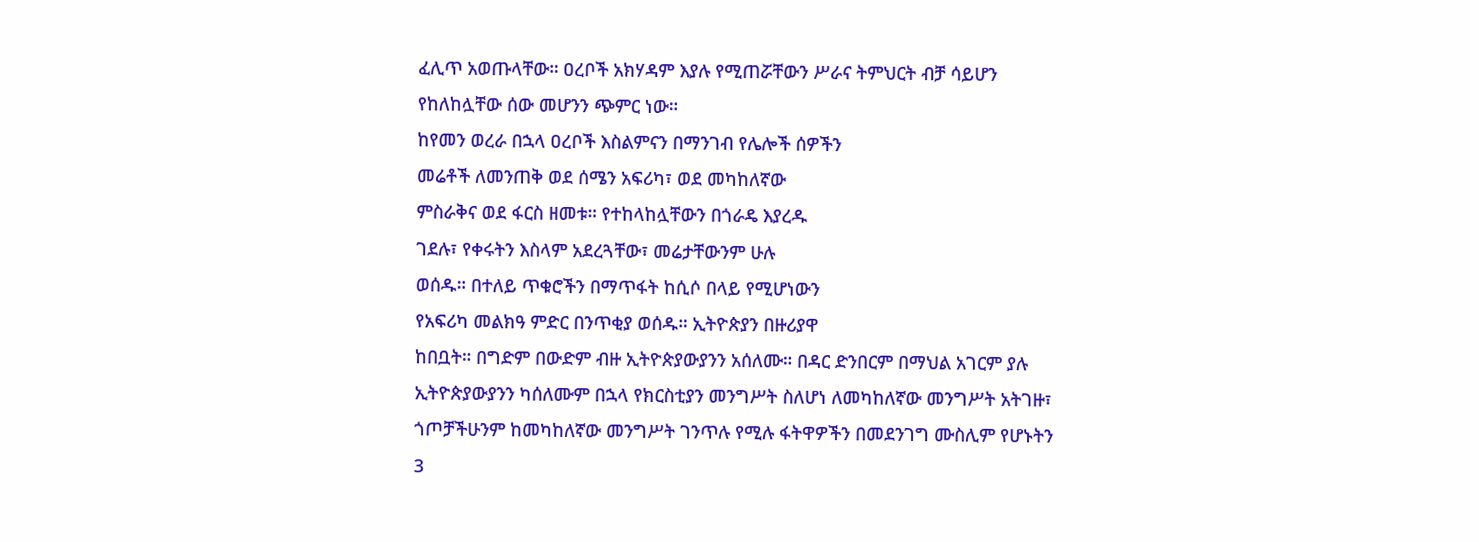ፈሊጥ አወጡላቸው። ዐረቦች አክሃዳም እያሉ የሚጠሯቸውን ሥራና ትምህርት ብቻ ሳይሆን
የከለከሏቸው ሰው መሆንን ጭምር ነው።
ከየመን ወረራ በኋላ ዐረቦች እስልምናን በማንገብ የሌሎች ሰዎችን
መሬቶች ለመንጠቅ ወደ ሰሜን አፍሪካ፣ ወደ መካከለኛው
ምስራቅና ወደ ፋርስ ዘመቱ። የተከላከሏቸውን በጎራዴ እያረዱ
ገደሉ፣ የቀሩትን እስላም አደረጓቸው፣ መሬታቸውንም ሁሉ
ወሰዱ። በተለይ ጥቁሮችን በማጥፋት ከሲሶ በላይ የሚሆነውን
የአፍሪካ መልክዓ ምድር በንጥቂያ ወሰዱ። ኢትዮጵያን በዙሪያዋ
ከበቧት። በግድም በውድም ብዙ ኢትዮጵያውያንን አሰለሙ። በዳር ድንበርም በማህል አገርም ያሉ
ኢትዮጵያውያንን ካሰለሙም በኋላ የክርስቲያን መንግሥት ስለሆነ ለመካከለኛው መንግሥት አትገዙ፣
ጎጦቻችሁንም ከመካከለኛው መንግሥት ገንጥሉ የሚሉ ፋትዋዎችን በመደንገግ ሙስሊም የሆኑትን
3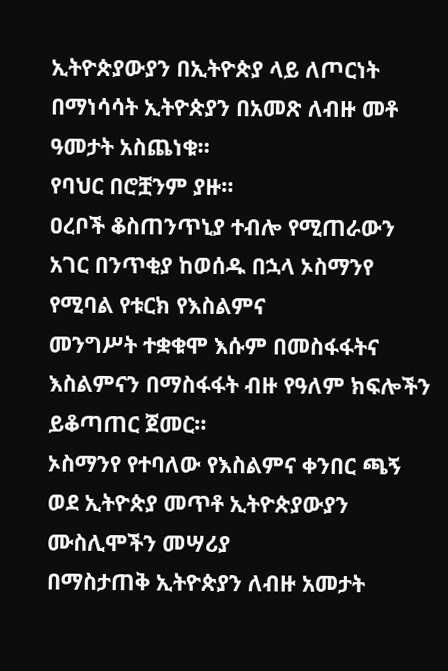ኢትዮጵያውያን በኢትዮጵያ ላይ ለጦርነት በማነሳሳት ኢትዮጵያን በአመጽ ለብዙ መቶ ዓመታት አስጨነቁ።
የባህር በሮቿንም ያዙ።
ዐረቦች ቆስጠንጥኒያ ተብሎ የሚጠራውን አገር በንጥቂያ ከወሰዱ በኋላ ኦስማንየ የሚባል የቱርክ የእስልምና
መንግሥት ተቋቁሞ እሱም በመስፋፋትና እስልምናን በማስፋፋት ብዙ የዓለም ክፍሎችን ይቆጣጠር ጀመር።
ኦስማንየ የተባለው የእስልምና ቀንበር ጫኝ ወደ ኢትዮጵያ መጥቶ ኢትዮጵያውያን ሙስሊሞችን መሣሪያ
በማስታጠቅ ኢትዮጵያን ለብዙ አመታት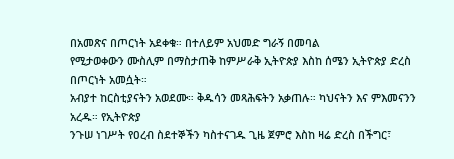በአመጽና በጦርነት አደቀቁ። በተለይም አህመድ ግራኝ በመባል
የሚታወቀውን ሙስሊም በማስታጠቅ ከምሥራቅ ኢትዮጵያ እስከ ሰሜን ኢትዮጵያ ድረስ በጦርነት አመሷት።
አብያተ ከርስቲያናትን አወደሙ። ቅዱሳን መጻሕፍትን አቃጠሉ። ካህናትን እና ምእመናንን አረዱ። የኢትዮጵያ
ንጉሠ ነገሥት የዐረብ ስደተኞችን ካስተናገዱ ጊዜ ጀምሮ እስከ ዛሬ ድረስ በችግር፣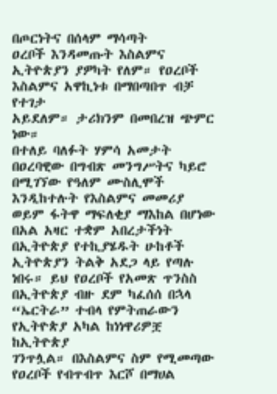በጦርነትና በሰላም ማሳጣት
ዐረቦች እንዳመጡት እስልምና ኢትዮጵያን ያዎካት የለም። የዐረቦች እስልምና አዋኪነቱ በማበጣበጥ ብቻ የተገታ
አይደለም። ታሪክንም በመበረዝ ጭምር ነው።
በተለይ ባለፉት ሃምሳ አመታት በዐረባዊው በግብጽ መንግሥትና ካይሮ በሚገኘው የዓለም ሙስሊሞች
እንዲከተሉት የእስልምና መመሪያ ወይም ፋትዋ ማፍለቂያ ማእከል በሆነው በአል አዛር ተቋም አበረታችነት
በኢትዮጵያ የተኪያሄዱት ሁከቶች ኢትዮጵያን ትልቅ አደጋ ላይ የጣሉ ነበሩ። ይህ የዐረቦች የአመጽ ጥንስስ
በኢትዮጵያ ብዙ ደም ካፈሰሰ በኋላ “ኤርትራ” ተብላ የምትጠራውን የኢትዮጵያ አካል ከነነዋሪዎቿ ከኢትዮጵያ
ገንጥሏል። በእስልምና ስም የሚመጣው የዐረቦች የብጥብጥ እርሾ በማሀል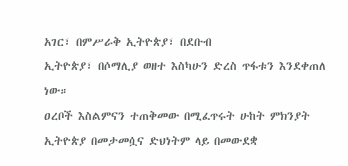አገር፣ በምሥራቅ ኢትዮጵያ፣ በደቡብ
ኢትዮጵያ፣ በሶማሊያ ወዘተ እስካሁን ድረስ ጥፋቱን እንደቀጠለ ነው።
ዐረቦች እስልምናን ተጠቅመው በሚፈጥሩት ሁከት ምክንያት ኢትዮጵያ በመታመሷና ድህነትም ላይ በመውደቋ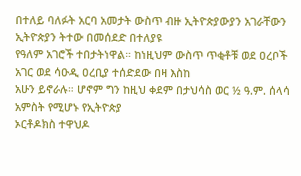በተለይ ባለፉት አርባ አመታት ውስጥ ብዙ ኢትዮጵያውያን አገራቸውን ኢትዮጵያን ትተው በመሰደድ በተለያዩ
የዓለም አገሮች ተበታትነዋል። ከነዚህም ውስጥ ጥቂቶቹ ወደ ዐረቦች አገር ወደ ሳዑዲ ዐረቢያ ተሰድደው በዛ እስከ
አሁን ይኖራሉ። ሆኖም ግን ከዚህ ቀደም በታህሳስ ወር ½ ዓ.ም. ሰላሳ አምስት የሚሆኑ የኢትዮጵያ
ኦርቶዶክስ ተዋህዶ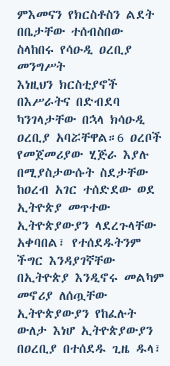ምእመናን የክርስቶስን ልደት በቤታቸው ተሰብስበው ስላከበሩ የሳዑዲ ዐረቢያ መንግሥት
እነዚህን ክርስቲያኖች በእሥራትና በድብደባ ካንገላታቸው በኋላ ክሳዑዲ ዐረቢያ አባሯቸዋል።6 ዐረቦች
የመጀመሪያው ሂጅራ እያሉ በሚያስታውሱት ስደታቸው ከዐረብ አገር ተሰድደው ወደ ኢትዮጵያ መጥተው
ኢትዮጵያውያን ላደረጉላቸው አቀባበል፣ የተሰደዱትንም ችግር እንዳያገኛቸው በኢትዮጵያ እንዲኖሩ መልካም
መኖሪያ ለሰጧቸው ኢትዮጵያውያን የከፈሉት ውለታ እነሆ ኢትዮጵያውያን በዐረቢያ በተሰደዱ ጊዜ ዱላ፣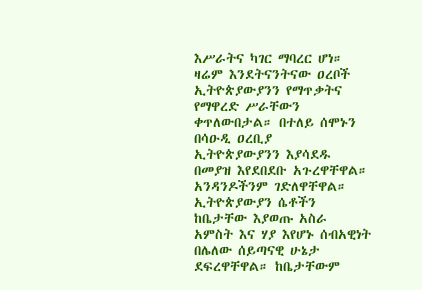እሥራትና ካገር ማባረር ሆነ። ዛሬም እንደትናንትናው ዐረቦች
ኢትዮጵያውያንን የማጥቃትና የማዋረድ ሥራቸውን
ቀጥለውበታል። በተለይ ሰሞኑን በሳዑዲ ዐረቢያ
ኢትዮጵያውያንን እያሳደዱ በመያዝ እየደበደቡ አጉረዋቸዋል።
አንዳንዶችንም ገድለዋቸዋል። ኢትዮጵያውያን ሴቶችን
ከቤታቸው እያወጡ አስራ አምስት እና ሃያ እየሆኑ ሰብአዊነት
በሌለው ሰይጣናዊ ሁኔታ ደፍረዋቸዋል። ከቤታቸውም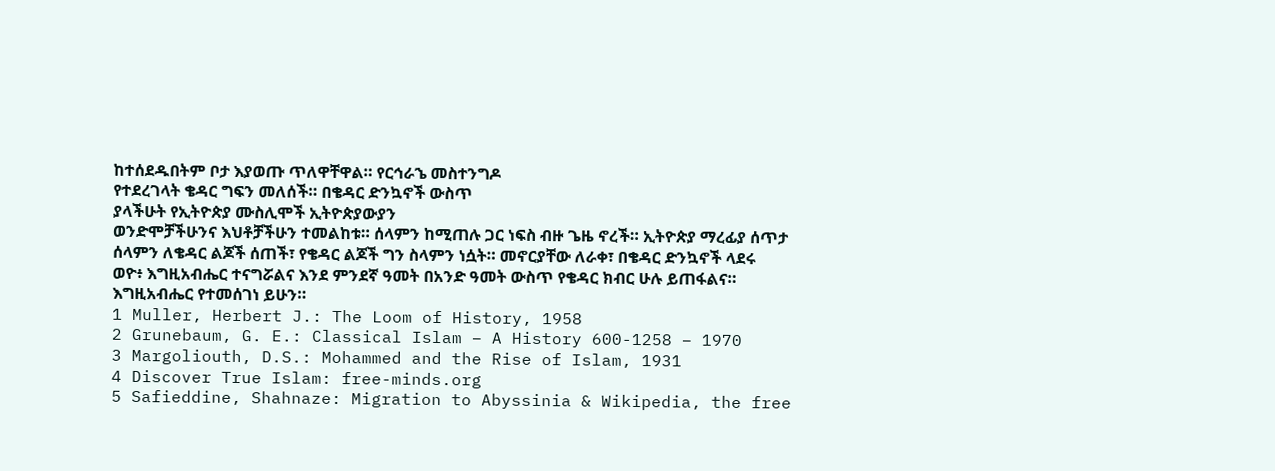ከተሰደዱበትም ቦታ እያወጡ ጥለዋቸዋል። የርኅራኄ መስተንግዶ
የተደረገላት ቄዳር ግፍን መለሰች። በቄዳር ድንኳኖች ውስጥ
ያላችሁት የኢትዮጵያ ሙስሊሞች ኢትዮጵያውያን
ወንድሞቻችሁንና እህቶቻችሁን ተመልከቱ። ሰላምን ከሚጠሉ ጋር ነፍስ ብዙ ጌዜ ኖረች። ኢትዮጵያ ማረፊያ ሰጥታ
ሰላምን ለቄዳር ልጆች ሰጠች፣ የቄዳር ልጆች ግን ስላምን ነሷት። መኖርያቸው ለራቀ፣ በቄዳር ድንኳኖች ላደሩ
ወዮ፥ እግዚአብሔር ተናግሯልና እንደ ምንደኛ ዓመት በአንድ ዓመት ውስጥ የቄዳር ክብር ሁሉ ይጠፋልና።
እግዚአብሔር የተመሰገነ ይሁን።
1 Muller, Herbert J.: The Loom of History, 1958
2 Grunebaum, G. E.: Classical Islam – A History 600-1258 – 1970
3 Margoliouth, D.S.: Mohammed and the Rise of Islam, 1931
4 Discover True Islam: free-minds.org
5 Safieddine, Shahnaze: Migration to Abyssinia & Wikipedia, the free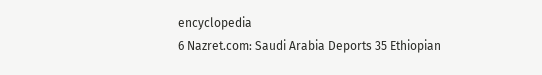encyclopedia
6 Nazret.com: Saudi Arabia Deports 35 Ethiopian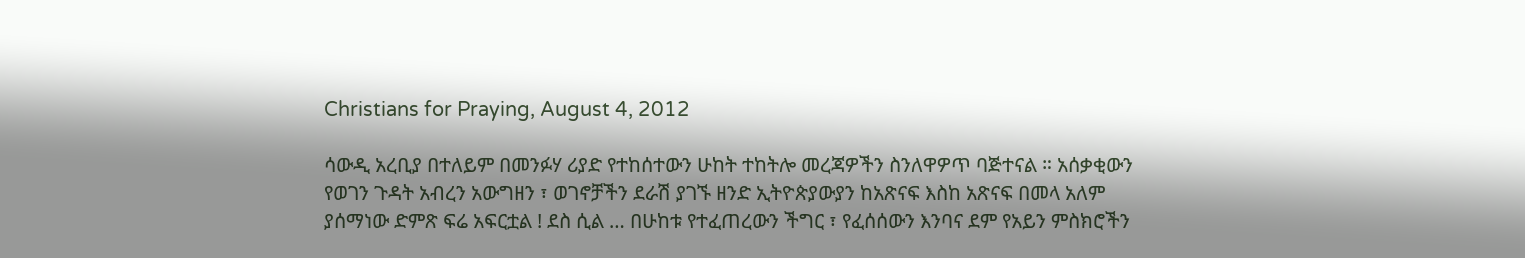Christians for Praying, August 4, 2012

ሳውዲ አረቢያ በተለይም በመንፉሃ ሪያድ የተከሰተውን ሁከት ተከትሎ መረጃዎችን ስንለዋዎጥ ባጅተናል ። አሰቃቂውን የወገን ጉዳት አብረን አውግዘን ፣ ወገኖቻችን ደራሽ ያገኙ ዘንድ ኢትዮጵያውያን ከአጽናፍ እስከ አጽናፍ በመላ አለም ያሰማነው ድምጽ ፍሬ አፍርቷል ! ደስ ሲል … በሁከቱ የተፈጠረውን ችግር ፣ የፈሰሰውን እንባና ደም የአይን ምስክሮችን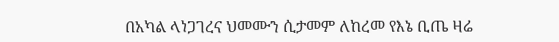በአካል ላነጋገረና ህመሙን ሲታመም ለከረመ የእኔ ቢጤ ዛሬ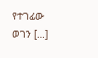የተገፊው ወገን […]